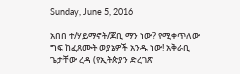Sunday, June 5, 2016

አበበ ተ/ሃይማኖት/ጆቢ ማን ነው? የሚቀጥለው ግፍ ከፈጸሙት ወያኔዎች አንዱ ነው! አቅራቢ ጌታቸው ረዳ (የኢትጵያን ድረገጽ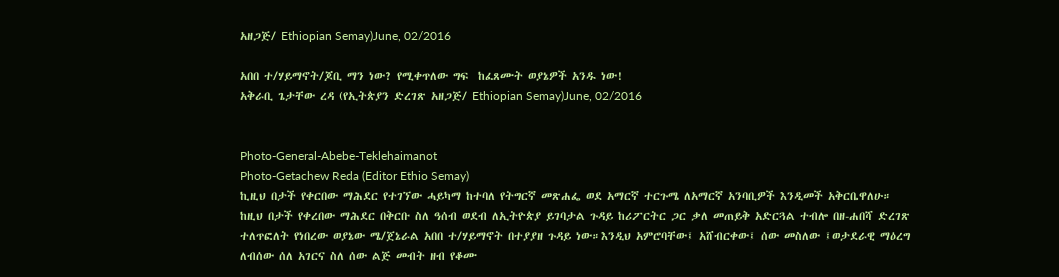አዘጋጅ/ Ethiopian Semay)June, 02/2016

አበበ ተ/ሃይማኖት/ጆቢ ማን ነው? የሚቀጥለው ግፍ  ከፈጸሙት ወያኔዎች አንዱ ነው!
አቅራቢ ጌታቸው ረዳ (የኢትጵያን ድረገጽ አዘጋጅ/ Ethiopian Semay)June, 02/2016


Photo-General-Abebe-Teklehaimanot
Photo-Getachew Reda (Editor Ethio Semay)
ኪዚህ በታች የቀርበው ማሕደር የተገኘው ሓይካማ ከተባለ የትግርኛ መጽሐፌ ወደ አማርኛ ተርጉሜ ለአማርኛ አንባቢዎች እንዲመች አቅርቤዋለሁ። ከዚህ በታች የቀረበው ማሕደር በቅርቡ ስለ ዓሰብ ወደብ ለኢትዮጵያ ይገባታል ጉዳይ ከሪፖርትር ጋር ቃለ መጠይቅ አድርጓል ተብሎ በዘ-ሐበሻ ድረገጽ ተለጥፎለት የነበረው ወያኔው ሜ/ጀኔራል አበበ ተ/ሃይማኖት በተያያዘ ጉዳይ ነው።እንዲህ አምሮባቸው፤ አሸብርቀው፤ ሰው መስለው ፤ወታደራዊ ማዕረግ ለብሰው ሰለ አገርና ስለ ሰው ልጅ መብት ዘብ የቆሙ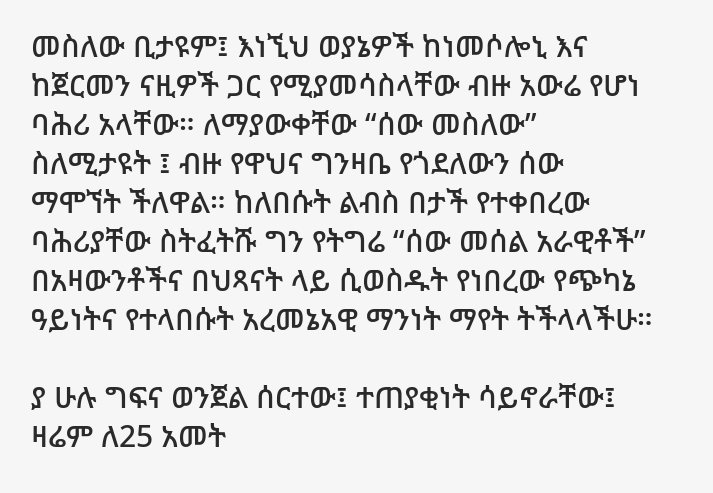መስለው ቢታዩም፤ እነኚህ ወያኔዎች ከነመሶሎኒ እና ከጀርመን ናዚዎች ጋር የሚያመሳስላቸው ብዙ አውሬ የሆነ ባሕሪ አላቸው። ለማያውቀቸው “ሰው መስለው” ስለሚታዩት ፤ ብዙ የዋህና ግንዛቤ የጎደለውን ሰው ማሞኘት ችለዋል። ከለበሱት ልብስ በታች የተቀበረው ባሕሪያቸው ስትፈትሹ ግን የትግሬ “ሰው መሰል አራዊቶች” በአዛውንቶችና በህጻናት ላይ ሲወስዱት የነበረው የጭካኔ ዓይነትና የተላበሱት አረመኔአዊ ማንነት ማየት ትችላላችሁ።

ያ ሁሉ ግፍና ወንጀል ሰርተው፤ ተጠያቂነት ሳይኖራቸው፤ ዛሬም ለ25 አመት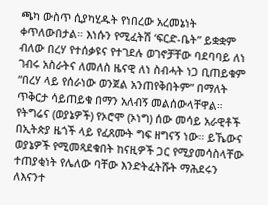ጫካ ውስጥ ሲያካሂዱት የነበረው አረመኔነት ቀጥለውበታል። እነሱን የሚፈትሽ ‘ፍርድ-ቤት” ይቋቋም ብለው በረሃ የተሰቃዩና የተገደሉ ወገኖቻቸው ባደባባይ ለነ ገብሩ አስራትና ለመለስ ዜናዊ ለነ ስብሓት ነጋ ቢጠይቁም “በረሃ ላይ የሰራነው ወንጀል አንጠየቅበትም” በማለት ጥቅርታ ሳይጠይቁ በማን አለብኝ መልሰውላቸዋል። የትግሬና (ወያኔዎች) የኦሮሞ (ኦነግ) ሰው መሳይ አራዊቶች በኢትጵያ ዜጎች ላይ የፈጸሙት ግፍ ዘግናኝ ነው። ይኼውና ወያኔዎች የሚመጻደቁበት ከናዚዎች ጋር የሚያመሳስላቸው ተጠያቂነት የሌለው ባቸው እንድትፈትሹት ማሕደሩን ለእናንተ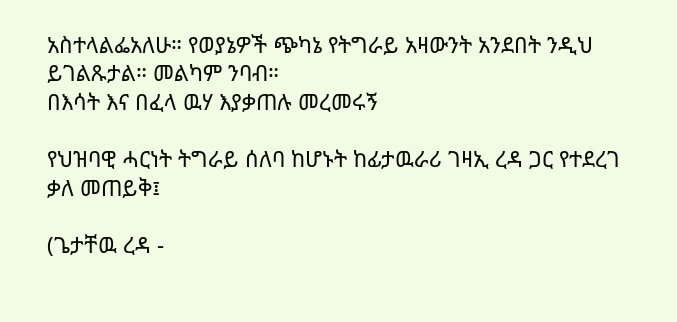አስተላልፌአለሁ። የወያኔዎች ጭካኔ የትግራይ አዛውንት አንደበት ንዲህ ይገልጹታል። መልካም ንባብ።
በእሳት እና በፈላ ዉሃ እያቃጠሉ መረመሩኝ

የህዝባዊ ሓርነት ትግራይ ሰለባ ከሆኑት ከፊታዉራሪ ገዛኢ ረዳ ጋር የተደረገ ቃለ መጠይቅ፤

(ጌታቸዉ ረዳ -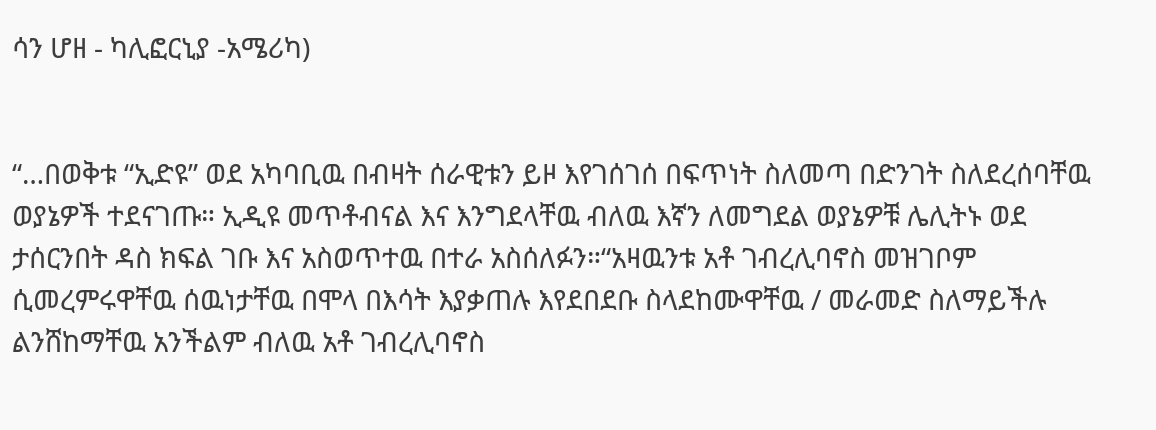ሳን ሆዘ - ካሊፎርኒያ -አሜሪካ)


“…በወቅቱ “ኢድዩ” ወደ አካባቢዉ በብዛት ሰራዊቱን ይዞ እየገሰገሰ በፍጥነት ስለመጣ በድንገት ስለደረሰባቸዉ ወያኔዎች ተደናገጡ። ኢዲዩ መጥቶብናል እና እንግደላቸዉ ብለዉ እኛን ለመግደል ወያኔዎቹ ሌሊትኑ ወደ ታሰርንበት ዳስ ክፍል ገቡ እና አስወጥተዉ በተራ አስሰለፉን።“አዛዉንቱ አቶ ገብረሊባኖስ መዝገቦም ሲመረምሩዋቸዉ ሰዉነታቸዉ በሞላ በእሳት እያቃጠሉ እየደበደቡ ስላደከሙዋቸዉ / መራመድ ስለማይችሉ ልንሸከማቸዉ አንችልም ብለዉ አቶ ገብረሊባኖስ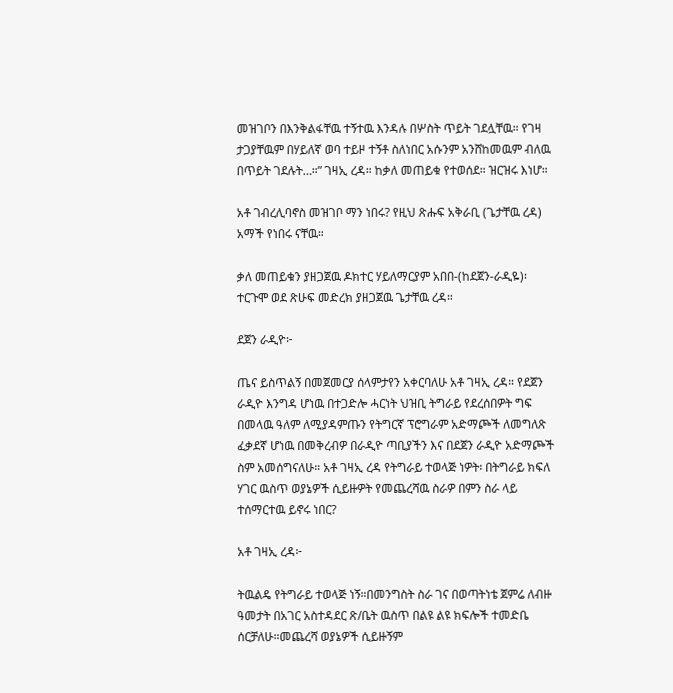መዝገቦን በእንቅልፋቸዉ ተኝተዉ እንዳሉ በሦስት ጥይት ገደሏቸዉ። የገዛ ታጋያቸዉም በሃይለኛ ወባ ተይዞ ተኝቶ ስለነበር አሱንም አንሸከመዉም ብለዉ በጥይት ገደሉት…።” ገዛኢ ረዳ። ከቃለ መጠይቁ የተወሰደ። ዝርዝሩ እነሆ።

አቶ ገብረሊባኖስ መዝገቦ ማን ነበሩ? የዚህ ጽሑፍ አቅራቢ (ጌታቸዉ ረዳ) አማች የነበሩ ናቸዉ።

ቃለ መጠይቁን ያዘጋጀዉ ዶክተር ሃይለማርያም አበበ-(ከደጀን-ራዲዬ)፡ተርጉሞ ወደ ጽሁፍ መድረክ ያዘጋጀዉ ጌታቸዉ ረዳ።

ደጀን ራዲዮ፦

ጤና ይስጥልኝ በመጀመርያ ሰላምታየን አቀርባለሁ አቶ ገዛኢ ረዳ። የደጀን ራዲዮ እንግዳ ሆነዉ በተጋድሎ ሓርነት ህዝቢ ትግራይ የደረሰበዎት ግፍ በመላዉ ዓለም ለሚያዳምጡን የትግርኛ ፕሮግራም አድማጮች ለመግለጽ ፈቃደኛ ሆነዉ በመቅረብዎ በራዲዮ ጣቢያችን እና በደጀን ራዲዮ አድማጮች ስም አመሰግናለሁ። አቶ ገዛኢ ረዳ የትግራይ ተወላጅ ነዎት፡ በትግራይ ክፍለ ሃገር ዉስጥ ወያኔዎች ሲይዙዎት የመጨረሻዉ ስራዎ በምን ስራ ላይ ተሰማርተዉ ይኖሩ ነበር?

አቶ ገዛኢ ረዳ፦

ትዉልዴ የትግራይ ተወላጅ ነኝ።በመንግስት ስራ ገና በወጣትነቴ ጀምሬ ለብዙ ዓመታት በአገር አስተዳደር ጽ/ቤት ዉስጥ በልዩ ልዩ ክፍሎች ተመድቤ ሰርቻለሁ።መጨረሻ ወያኔዎች ሲይዙኝም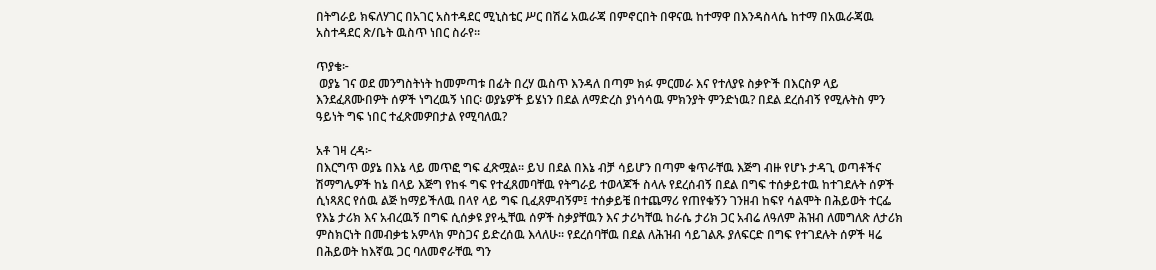በትግራይ ክፍለሃገር በአገር አስተዳደር ሚኒስቴር ሥር በሽሬ አዉራጃ በምኖርበት በዋናዉ ከተማዋ በእንዳስላሴ ከተማ በአዉራጃዉ አስተዳደር ጽ/ቤት ዉስጥ ነበር ስራየ።

ጥያቄ፦
 ወያኔ ገና ወደ መንግስትነት ከመምጣቱ በፊት በረሃ ዉስጥ እንዳለ በጣም ክፉ ምርመራ እና የተለያዩ ስቃዮች በእርስዎ ላይ እንደፈጸሙበዎት ሰዎች ነግረዉኝ ነበር፡ ወያኔዎች ይሄነን በደል ለማድረስ ያነሳሳዉ ምክንያት ምንድነዉ? በደል ደረሰብኝ የሚሉትስ ምን ዓይነት ግፍ ነበር ተፈጽመዎበታል የሚባለዉ?

አቶ ገዛ ረዳ፦
በእርግጥ ወያኔ በእኔ ላይ መጥፎ ግፍ ፈጽሟል። ይህ በደል በእኔ ብቻ ሳይሆን በጣም ቁጥራቸዉ እጅግ ብዙ የሆኑ ታዳጊ ወጣቶችና ሽማግሌዎች ከኔ በላይ እጅግ የከፋ ግፍ የተፈጸመባቸዉ የትግራይ ተወላጆች ስላሉ የደረሰብኝ በደል በግፍ ተሰቃይተዉ ከተገደሉት ሰዎች ሲነጻጸር የሰዉ ልጅ ከማይችለዉ በላየ ላይ ግፍ ቢፈጸምብኝም፤ ተሰቃይቼ በተጨማሪ የጠየቁኝን ገንዘብ ከፍየ ሳልሞት በሕይወት ተርፌ የእኔ ታሪክ እና አብረዉኝ በግፍ ሲሰቃዩ ያየሗቸዉ ሰዎች ስቃያቸዉን እና ታሪካቸዉ ከራሴ ታሪክ ጋር አብሬ ለዓለም ሕዝብ ለመግለጽ ለታሪክ ምስክርነት በመብቃቴ አምላክ ምስጋና ይድረሰዉ እላለሁ። የደረሰባቸዉ በደል ለሕዝብ ሳይገልጹ ያለፍርድ በግፍ የተገደሉት ሰዎች ዛሬ በሕይወት ከእኛዉ ጋር ባለመኖራቸዉ ግን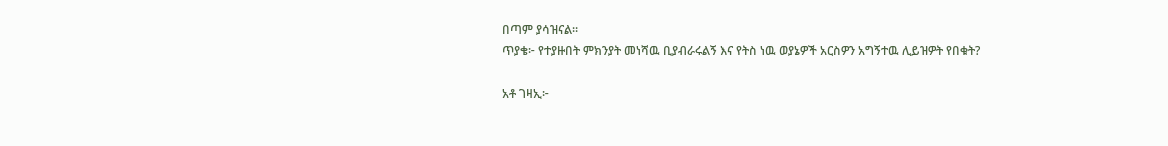በጣም ያሳዝናል።
ጥያቄ፦ የተያዙበት ምክንያት መነሻዉ ቢያብራሩልኝ እና የትስ ነዉ ወያኔዎች አርስዎን አግኝተዉ ሊይዝዎት የበቁት?

አቶ ገዛኢ፦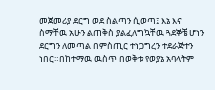መጀመሪያ ደርግ ወደ ስልጣን ሲወጣ፤ እኔ እና ስማቸዉ አሁን ልጠቅስ ያልፈለግኳቸዉ ጓደኞቼ ሆነን ደርግን ለመጣል በምስጢር ተነጋግረን ተደራጅተን ነበር።በከተማዉ ዉስጥ በወቅቱ የወያኔ አባላትም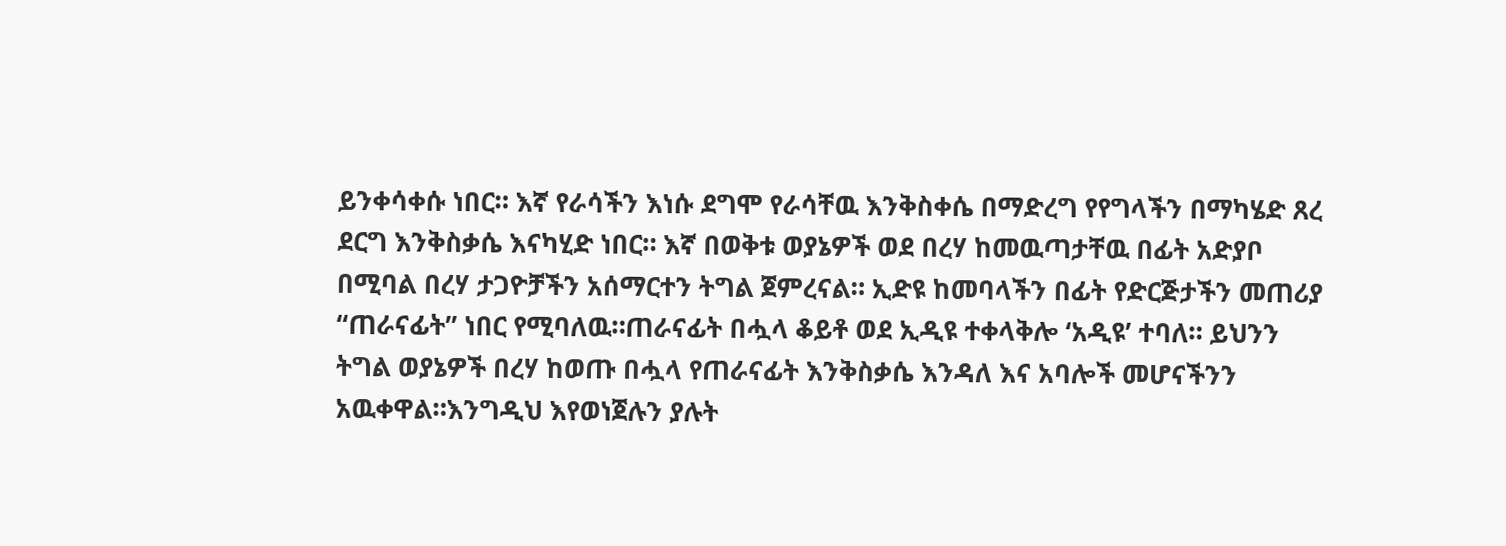ይንቀሳቀሱ ነበር። እኛ የራሳችን እነሱ ደግሞ የራሳቸዉ እንቅስቀሴ በማድረግ የየግላችን በማካሄድ ጸረ ደርግ እንቅስቃሴ እናካሂድ ነበር። እኛ በወቅቱ ወያኔዎች ወደ በረሃ ከመዉጣታቸዉ በፊት አድያቦ በሚባል በረሃ ታጋዮቻችን አሰማርተን ትግል ጀምረናል። ኢድዩ ከመባላችን በፊት የድርጅታችን መጠሪያ “ጠራናፊት” ነበር የሚባለዉ።ጠራናፊት በሗላ ቆይቶ ወደ ኢዲዩ ተቀላቅሎ ‘አዲዩ’ ተባለ። ይህንን ትግል ወያኔዎች በረሃ ከወጡ በሗላ የጠራናፊት እንቅስቃሴ እንዳለ እና አባሎች መሆናችንን አዉቀዋል።እንግዲህ እየወነጀሉን ያሉት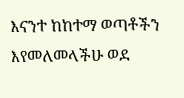እናንተ ከከተማ ወጣቶችን እየመለመላችሁ ወደ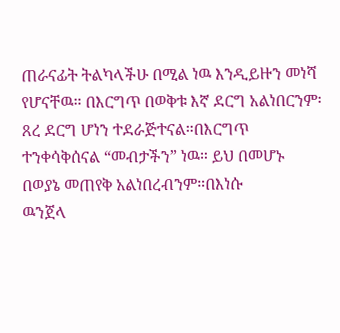ጠራናፊት ትልካላችሁ በሚል ነዉ እንዲይዙን መነሻ የሆናቸዉ። በእርግጥ በወቅቱ እኛ ደርግ አልነበርንም፡ጸረ ደርግ ሆነን ተደራጅተናል።በእርግጥ ተንቀሳቅሰናል “መብታችን” ነዉ። ይህ በመሆኑ በወያኔ መጠየቅ አልነበረብንም።በእነሱ
ዉንጀላ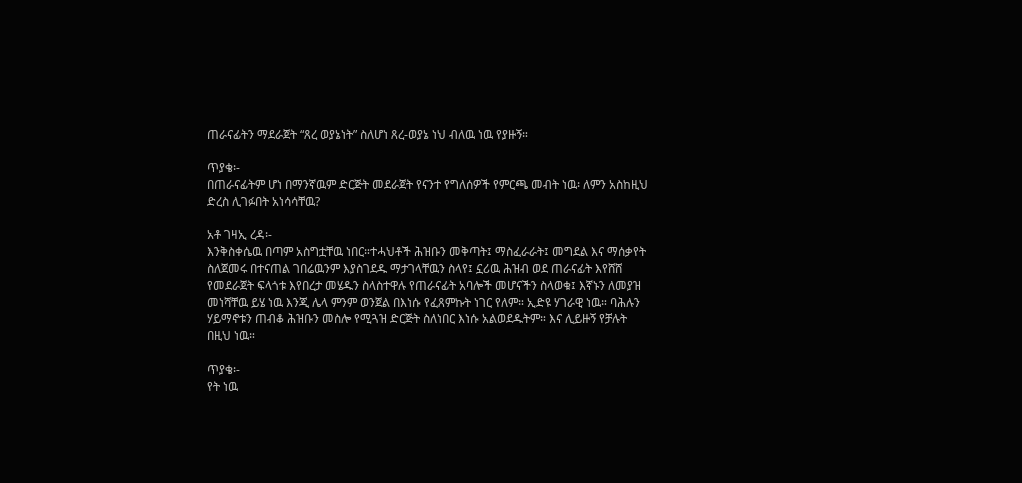ጠራናፊትን ማደራጀት “ጸረ ወያኔነት” ስለሆነ ጸረ-ወያኔ ነህ ብለዉ ነዉ የያዙኝ።

ጥያቄ፡-
በጠራናፊትም ሆነ በማንኛዉም ድርጅት መደራጀት የናንተ የግለሰዎች የምርጫ መብት ነዉ፡ ለምን አስከዚህ ድረስ ሊገፉበት አነሳሳቸዉ?

አቶ ገዛኢ ረዳ፡-
እንቅስቀሴዉ በጣም አስግቷቸዉ ነበር።ተሓህቶች ሕዝቡን መቅጣት፤ ማስፈራራት፤ መግደል እና ማሰቃየት ስለጀመሩ በተናጠል ገበሬዉንም እያስገደዱ ማታገላቸዉን ስላየ፤ ኗሪዉ ሕዝብ ወደ ጠራናፊት እየሸሸ የመደራጀት ፍላጎቱ እየበረታ መሄዱን ስላስተዋሉ የጠራናፊት አባሎች መሆናችን ስላወቁ፤ እኛኑን ለመያዝ መነሻቸዉ ይሄ ነዉ እንጂ ሌላ ምንም ወንጀል በእነሱ የፈጸምኩት ነገር የለም። ኢድዩ ሃገራዊ ነዉ። ባሕሉን ሃይማኖቱን ጠብቆ ሕዝቡን መስሎ የሚጓዝ ድርጅት ስለነበር እነሱ አልወደዱትም። እና ሊይዙኝ የቻሉት በዚህ ነዉ።

ጥያቄ፡-
የት ነዉ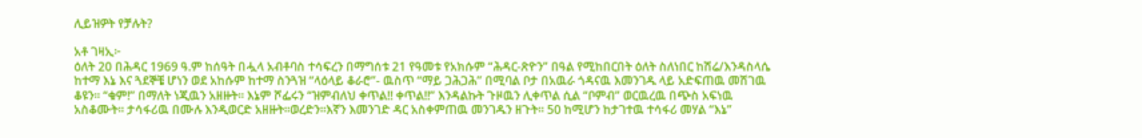ሊይዝዎት የቻሉት?

አቶ ገዛኢ፦
ዕለት 20 በሕዳር 1969 ዓ.ም ከሰዓት በሗላ አብቶባስ ተሳፍረን በማግሰቱ 21 የዓመቱ የአክሱም “ሕዳር-ጽዮን” በዓል የሚከበርበት ዕለት ስለነበር ከሽሬ/እንዳስላሴ ከተማ እኔ እና ጓደኞቼ ሆነን ወደ አከሱም ከተማ ስንጓዝ “ላዕላይ ቆራሮ”- ዉስጥ “ማይ ጋሕጋሕ” በሚባል ቦታ በአዉራ ጎዳናዉ እመንገዱ ላይ አድፍጠዉ መሽገዉ ቆዩን። “ቁም!” በማለት ነጂዉን አዘዙት። እኔም ሾፌሩን “ዝምብለህ ቀጥል!! ቀጥል!!” እንዳልኩት ጉዞዉን ሊቀጥል ሲል “ቦምብ” ወርዉረዉ በጭስ አፍነዉ አስቆሙት። ታሳፋሪዉ በሙሉ እንዲወርድ አዘዙት።ወረድን።እኛን እመንገድ ዳር አስቀምጠዉ መንገዱን ዘጉት። 50 ከሚሆን ከታገተዉ ተሳፋሪ መሃል “እኔ”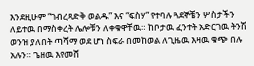እንደዚሁም “ገብረጻድቅ ወልዱ” እና “ፍስሃ” የተባሉ ጓደኞቼን ሦስታችን ለይተዉ በማስቀረት ሌሎቹን ለቀቁዋቸዉ። ከቦታዉ ፈንተት አድርገዉ ትንሽ ወንዝ ያለበት ጣሻማ ወደ ሆነ ስፍራ በመከወል ለጊዜዉ እዛዉ ቁጭ በሉ አሉን። ጌዘዉ እየመሸ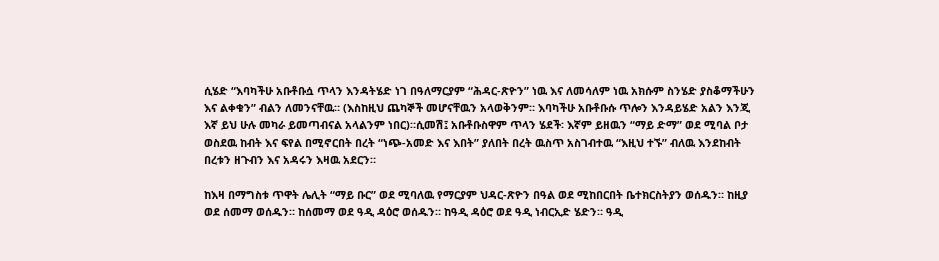ሲሄድ “እባካችሁ አቡቶቡሷ ጥላን እንዳትሄድ ነገ በዓለማርያም “ሕዳር-ጽዮን” ነዉ እና ለመሳለም ነዉ አክሱም ስንሄድ ያስቆማችሁን እና ልቀቁን” ብልን ለመንናቸዉ። (እስከዚህ ጨካኞች መሆናቸዉን አላወቅንም። እባካችሁ አቡቶቡሱ ጥሎን እንዳይሄድ አልን እንጂ እኛ ይህ ሁሉ መካራ ይመጣብናል አላልንም ነበር)።ሲመሽ፤ አቡቶቡስዋም ጥላን ሄደች፡ እኛም ይዘዉን “ማይ ድማ” ወደ ሚባል ቦታ ወስደዉ ከብት እና ፍየል በሚኖርበት በረት “ነጭ-አመድ እና እበት” ያለበት በረት ዉስጥ አስገብተዉ “እዚህ ተኙ” ብለዉ እንደከብት በረቱን ዘጉብን እና አዳሩን እዛዉ አደርን።

ከእዛ በማግስቱ ጥዋት ሌሊት “ማይ ቡር” ወደ ሚባለዉ የማርያም ህዳር-ጽዮን በዓል ወደ ሚከበርበት ቤተክርስትያን ወሰዱን። ከዚያ ወደ ሰመማ ወሰዱን። ከሰመማ ወደ ዓዲ ዳዕሮ ወሰዱን። ከዓዲ ዳዕሮ ወደ ዓዲ ነብርኢድ ሄድን። ዓዲ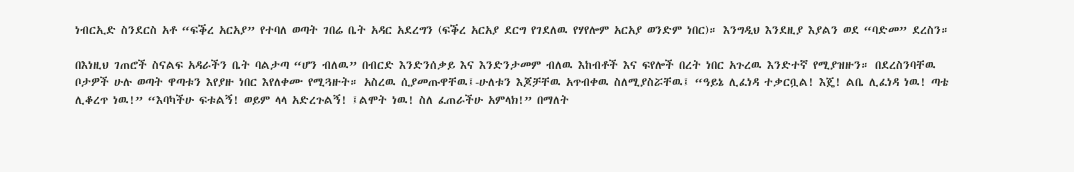ነብርኢድ ስንደርስ አቶ “ፍቕረ አርአያ” የተባለ ወጣት ገበሬ ቤት አዳር አደረግን (ፍቕረ አርአያ ደርግ የገደለዉ የሃየሎም አርአያ ወንድም ነበር)። እንግዲህ እንደዚያ እያልን ወደ “ባድመ” ደረስን።

በእነዚህ ገጠሮች ስናልፍ አዳራችን ቤት ባልታጣ “ሆን ብለዉ” በብርድ እንድንሰቃይ እና እንድንታመም ብለዉ እከብቶች እና ፍየሎች በረት ነበር አጉረዉ እንድተኛ የሚያዝዙን። በደረስንባቸዉ ቦታዎች ሁሉ ወጣት ዋጣቱን እየያዙ ነበር እየለቀሙ የሚጓዙት። አስረዉ ሲያመጡዋቸዉ፤-ሁለቱን እጆቻቸዉ አጥብቀዉ ስለሚያስሯቸዉ፤ “ዓይኔ ሊፈነዳ ተቃርቧል! እጄ! ልቤ ሊፈነዳ ነዉ! ጣቴ ሊቆረጥ ነዉ!” “እባካችሁ ፍቱልኝ! ወይም ላላ አድረጉልኝ! ፤ልሞት ነዉ! ስለ ፈጠራችሁ አምላክ!” በማለት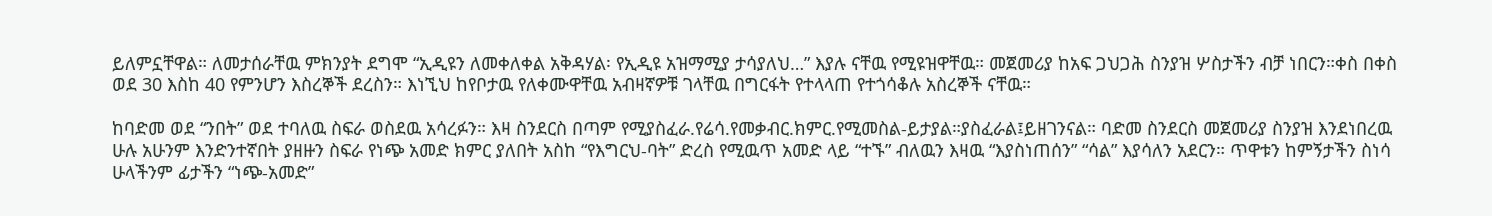ይለምኗቸዋል። ለመታሰራቸዉ ምክንያት ደግሞ “ኢዲዩን ለመቀለቀል አቅዳሃል፡ የኢዲዩ አዝማሚያ ታሳያለህ…” እያሉ ናቸዉ የሚዩዝዋቸዉ። መጀመሪያ ከአፍ ጋህጋሕ ስንያዝ ሦስታችን ብቻ ነበርን።ቀስ በቀስ ወደ 30 እስከ 40 የምንሆን እስረኞች ደረስን። እነኚህ ከየቦታዉ የለቀሙዋቸዉ አብዛኛዎቹ ገላቸዉ በግርፋት የተላላጠ የተጎሳቆሉ አስረኞች ናቸዉ።

ከባድመ ወደ “ንበት” ወደ ተባለዉ ስፍራ ወስደዉ አሳረፉን። እዛ ስንደርስ በጣም የሚያስፈራ.የሬሳ.የመቃብር.ክምር.የሚመስል-ይታያል።ያስፈራል፤ይዘገንናል። ባድመ ስንደርስ መጀመሪያ ስንያዝ እንደነበረዉ ሁሉ አሁንም እንድንተኛበት ያዘዙን ስፍራ የነጭ አመድ ክምር ያለበት አስከ “የእግርህ-ባት” ድረስ የሚዉጥ አመድ ላይ “ተኙ” ብለዉን እዛዉ “እያስነጠሰን” “ሳል” እያሳለን አደርን። ጥዋቱን ከምኝታችን ስነሳ ሁላችንም ፊታችን “ነጭ-አመድ”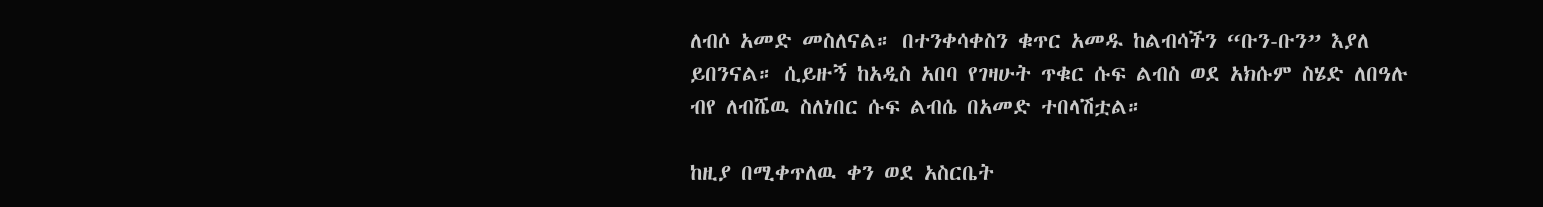ለብሶ አመድ መስለናል። በተንቀሳቀስን ቁጥር አመዱ ከልብሳችን “ቡን-ቡን” እያለ ይበንናል። ሲይዙኝ ከአዲስ አበባ የገዛሁት ጥቁር ሱፍ ልብስ ወደ አክሱም ስሄድ ለበዓሉ ብየ ለብሼዉ ስለነበር ሱፍ ልብሴ በአመድ ተበላሽቷል።

ከዚያ በሚቀጥለዉ ቀን ወደ አስርቤት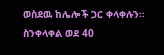ወስደዉ ከሌሎች ጋር ቀላቀሉን። ስንቀላቀል ወደ 40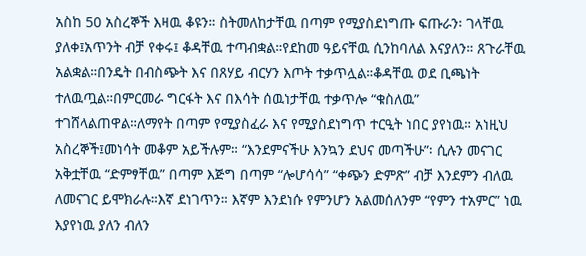አስከ 50 አስረኞች እዛዉ ቆዩን። ስትመለከታቸዉ በጣም የሚያስደነግጡ ፍጡራን፡ ገላቸዉ ያለቀ፤አጥንት ብቻ የቀሩ፤ ቆዳቸዉ ተጣብቋል።የደከመ ዓይናቸዉ ሲንከባለል እናያለን። ጸጉራቸዉ አልቋል።በንዴት በብስጭት እና በጸሃይ ብርሃን እጦት ተቃጥሏል።ቆዳቸዉ ወደ ቢጫነት ተለዉጧል።በምርመራ ግርፋት እና በእሳት ሰዉነታቸዉ ተቃጥሎ “ቁስለዉ” ተገሸላልጠዋል።ለማየት በጣም የሚያስፈራ እና የሚያስደነግጥ ተርዒት ነበር ያየነዉ። አነዚህ አስረኞች፤መነሳት መቆም አይችሉም። “እንደምናችሁ እንኳን ደህና መጣችሁ”፡ ሲሉን መናገር አቅቷቸዉ “ድምፃቸዉ” በጣም እጅግ በጣም “ሎሆሳሳ” “ቀጭን ድምጽ” ብቻ እንደምን ብለዉ ለመናገር ይሞክራሉ።እኛ ደነገጥን። እኛም እንደነሱ የምንሆን አልመሰለንም “የምን ተአምር” ነዉ እያየነዉ ያለን ብለን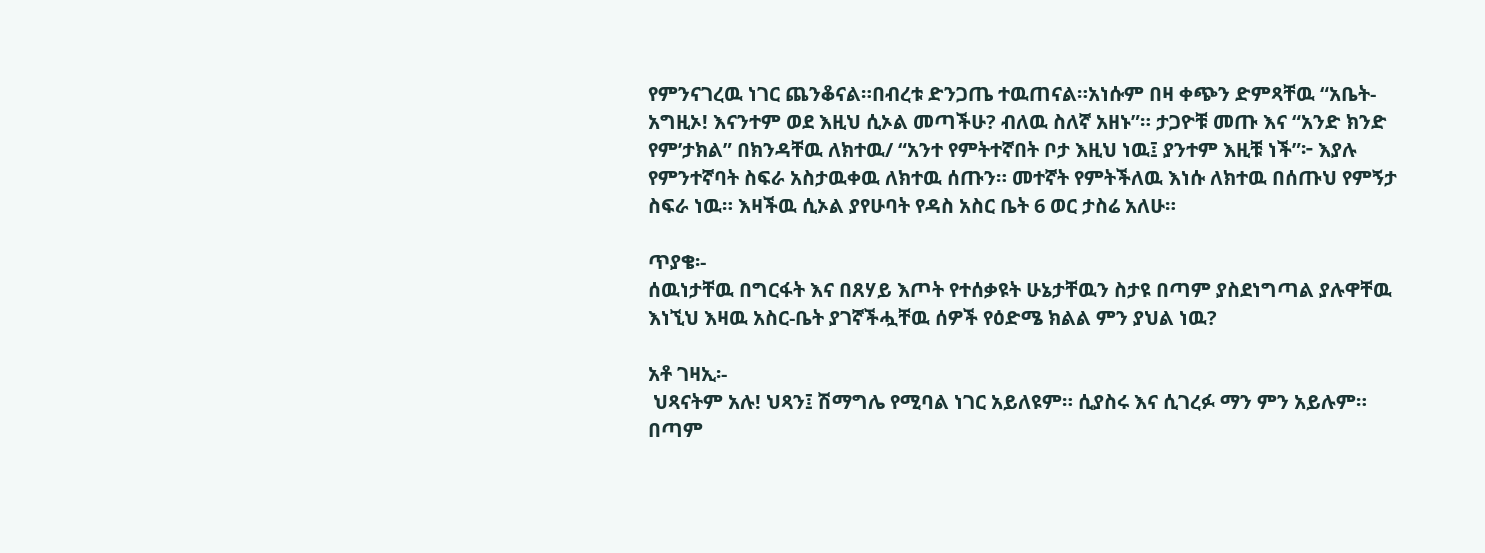የምንናገረዉ ነገር ጨንቆናል።በብረቱ ድንጋጤ ተዉጠናል።አነሱም በዛ ቀጭን ድምጻቸዉ “አቤት- አግዚኦ! እናንተም ወደ እዚህ ሲኦል መጣችሁ? ብለዉ ስለኛ አዘኑ”። ታጋዮቹ መጡ እና “አንድ ክንድ የም’ታክል” በክንዳቸዉ ለክተዉ/ “አንተ የምትተኛበት ቦታ እዚህ ነዉ፤ ያንተም እዚቹ ነች”፦ እያሉ የምንተኛባት ስፍራ አስታዉቀዉ ለክተዉ ሰጡን። መተኛት የምትችለዉ እነሱ ለክተዉ በሰጡህ የምኝታ ስፍራ ነዉ። እዛችዉ ሲኦል ያየሁባት የዳስ አስር ቤት 6 ወር ታስሬ አለሁ።

ጥያቄ፡-
ሰዉነታቸዉ በግርፋት እና በጸሃይ እጦት የተሰቃዩት ሁኔታቸዉን ስታዩ በጣም ያስደነግጣል ያሉዋቸዉ እነኚህ እዛዉ አስር-ቤት ያገኛችሗቸዉ ሰዎች የዕድሜ ክልል ምን ያህል ነዉ?

አቶ ገዛኢ፡-
 ህጻናትም አሉ! ህጻን፤ ሽማግሌ የሚባል ነገር አይለዩም። ሲያስሩ እና ሲገረፉ ማን ምን አይሉም። በጣም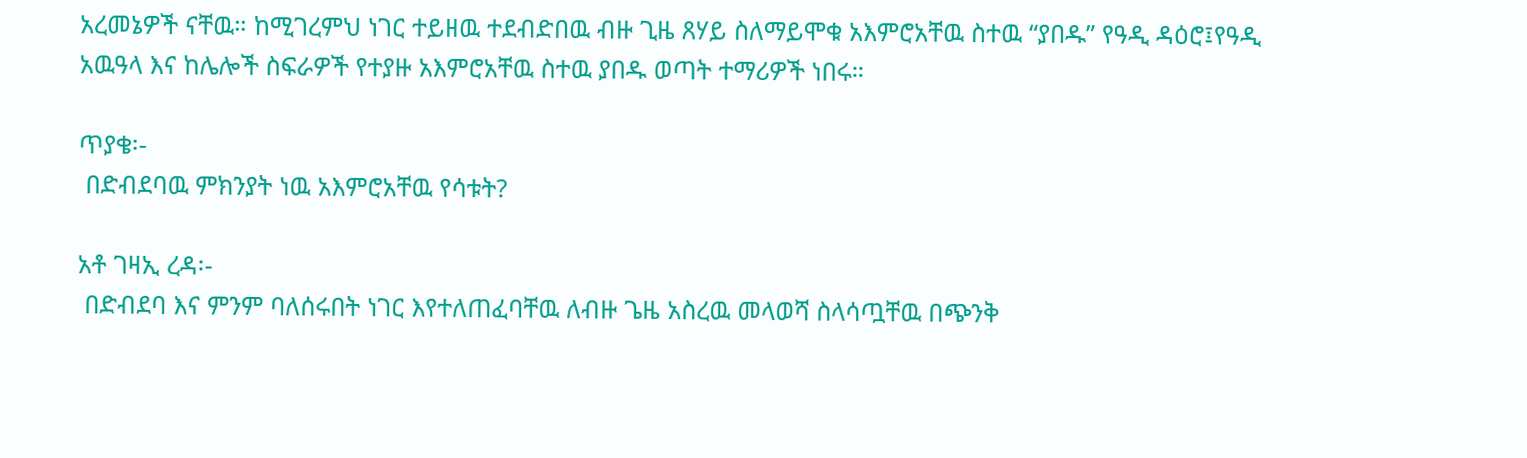አረመኔዎች ናቸዉ። ከሚገረምህ ነገር ተይዘዉ ተደብድበዉ ብዙ ጊዜ ጸሃይ ስለማይሞቁ አእምሮአቸዉ ስተዉ “ያበዱ” የዓዲ ዳዕሮ፤የዓዲ አዉዓላ እና ከሌሎች ስፍራዎች የተያዙ አእምሮአቸዉ ስተዉ ያበዱ ወጣት ተማሪዎች ነበሩ።

ጥያቄ፡-
 በድብደባዉ ምክንያት ነዉ አእምሮአቸዉ የሳቱት?

አቶ ገዛኢ ረዳ፡-
 በድብደባ እና ምንም ባለሰሩበት ነገር እየተለጠፈባቸዉ ለብዙ ጌዜ አስረዉ መላወሻ ስላሳጧቸዉ በጭንቅ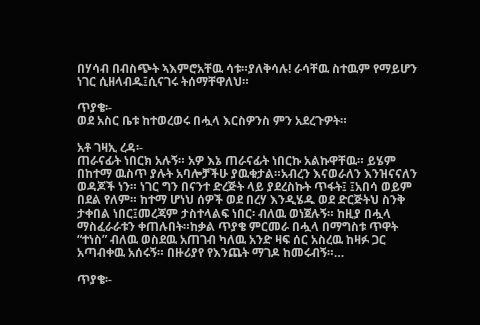በሃሳብ በብስጭት ኣእምሮአቸዉ ሳቱ።ያለቅሳሉ! ራሳቸዉ ስተዉም የማይሆን ነገር ሲዘላብዱ፤ሲናገሩ ትሰማቸዋለህ።

ጥያቄ፡-
ወደ አስር ቤቱ ከተወረወሩ በሗላ እርስዎንስ ምን አደረጉዎት።

አቶ ገዛኢ ረዳ፡-
ጠራናፊት ነበርክ አሉኝ። አዎ እኔ ጠራናፊት ነበርኩ አልኩዋቸዉ። ይሄም በከተማ ዉስጥ ያሉት አባሎቻችሁ ያዉቁታል።አብረን እናወራለን እንዝናናለን ወዳጆች ነን። ነገር ግን በናንተ ድረጅት ላይ ያደረስኩት ጥፋት፤ ፤አበሳ ወይም በደል የለም። ከተማ ሆነህ ሰዎች ወደ በረሃ እንዲሄዱ ወደ ድርጅትህ ስንቅ ታቀበል ነበር፤መረጃም ታስተላልፍ ነበር፡ ብለዉ ወነጀሉኝ። ከዚያ በሗላ ማስፈራራቱን ቀጠሉበት።ከቃል ጥያቄ ምርመራ በሗላ በማግስቱ ጥዋት “ተነስ” ብለዉ ወስደዉ አጠገብ ካለዉ አንድ ዛፍ ሰር አስረዉ ከዛፉ ጋር አጣብቀዉ አሰሩኝ። በዙሪያየ የእንጨት ማገዶ ከመሩብኝ።…

ጥያቄ፡-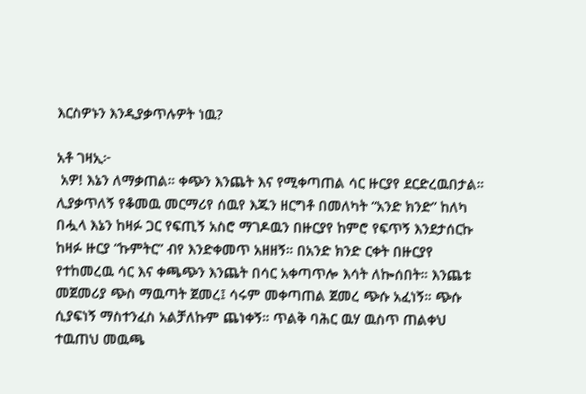እርስዎኑን እንዲያቃጥሉዎት ነዉ?

አቶ ገዛኢ፦
 አዎ! እኔን ለማቃጠል። ቀጭን እንጨት እና የሚቀጣጠል ሳር ዙርያየ ደርድረዉበታል። ሊያቃጥለኝ የቆመዉ መርማሪየ ሰዉየ እጁን ዘርግቶ በመለካት “አንድ ክንድ” ከለካ በሗላ እኔን ከዛፉ ጋር የፍጢኝ አስሮ ማገዶዉን በዙርያየ ከምሮ የፍጥኝ እንደታሰርኩ ከዛፉ ዙርያ “ኩምትር” ብየ እንድቀመጥ አዘዘኝ። በአንድ ክንድ ርቀት በዙርያየ የተከመረዉ ሳር እና ቀጫጭን እንጨት በሳር አቀጣጥሎ እሳት ለኰሰበት። እንጨቱ መጀመሪያ ጭስ ማዉጣት ጀመረ፤ ሳሩም መቀጣጠል ጀመረ ጭሱ አፈነኝ። ጭሱ ሲያፍነኝ ማስተንፈስ አልቻለኩም ጨነቀኝ። ጥልቅ ባሕር ዉሃ ዉስጥ ጠልቀህ ተዉጠህ መዉጫ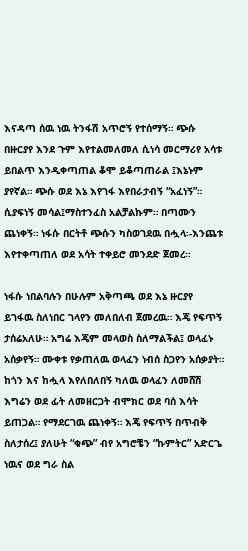እናዳጣ ሰዉ ነዉ ትንፋሽ አጥሮኝ የተሰማኝ። ጭሱ በዙርያየ እንደ ጉም እየተልመለመለ ሲነሳ መርማሪየ አሳቱ ይበልጥ እንዲቀጣጠል ቆሞ ይቆጣጠራል ፤እኔኑም ያየኛል። ጭሱ ወደ እኔ እየገፋ እየበራታብኝ “አፈነኝ”። ሲያፍነኝ መሳል፤ማስተንፈስ አልቻልኩም። በጣሙን ጨነቀኝ። ነፋሱ በርትቶ ጭሱን ካስወገደዉ በሗላ፡-እንጨቱ እየተቀጣጠለ ወደ አሳት ተቀይሮ መንደድ ጀመረ።

ነፋሱ ነበልባሉን በሁሉም አቅጣጫ ወደ እኔ ዙርያየ ይገፋዉ ስለነበር ገላየን መለበለብ ጀመረዉ። እጄ የፍጥኝ ታሰሬአለሁ። አግሬ እጄም መላወስ ስለማልችል፤ ወላፈኑ አሰቃየኝ። ሙቀቱ የቃጠለዉ ወላፈን ነብሰ ስጋየን አሰቃያት። ከጎን እና ከሗላ እየለበለበኝ ካለዉ ወላፈን ለመሸሽ እግሬን ወደ ፊት ለመዘርጋት ብሞክር ወደ ባሰ እሳት ይጠጋል። የማደርገዉ ጨነቀኝ። እጄ የፍጥኝ በጥብቅ ስለታሰረ፤ ያለሁት “ቁጭ” ብየ አግሮቼን “ኩምትር” አድርጌ ነዉና ወደ ግራ ስል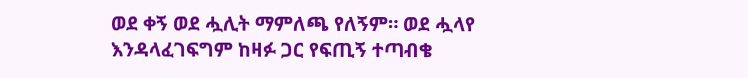ወደ ቀኝ ወደ ሗሊት ማምለጫ የለኝም። ወደ ሗላየ እንዳላፈገፍግም ከዛፉ ጋር የፍጢኝ ተጣብቄ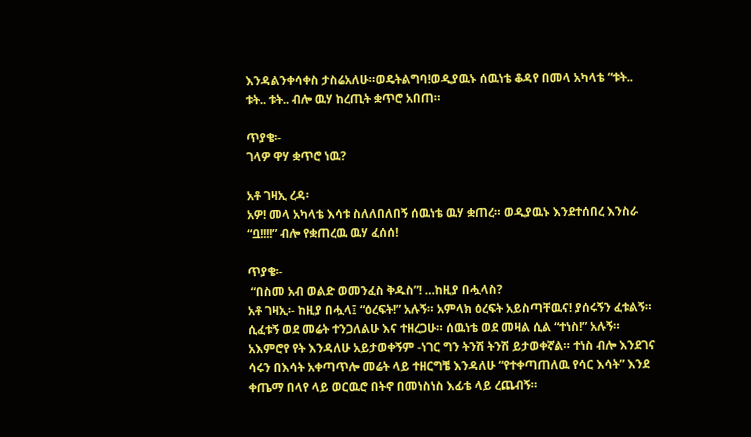እንዳልንቀሳቀስ ታስሬአለሁ።ወዴትልግባ!ወዲያዉኑ ሰዉነቴ ቆዳየ በመላ አካላቴ “ቱት.. ቱት.. ቱት.. ብሎ ዉሃ ከረጢት ቋጥሮ አበጠ።

ጥያቄ፡-
ገላዎ ዋሃ ቋጥሮ ነዉ?

አቶ ገዛኢ ረዳ፡
አዎ! መላ አካላቴ እሳቱ ስለለበለበኝ ሰዉነቴ ዉሃ ቋጠረ። ወዲያዉኑ እንደተሰበረ እንስራ “ቧ!!!!” ብሎ የቋጠረዉ ዉሃ ፈሰሰ!

ጥያቄ፡-
 “በስመ አብ ወልድ ወመንፈስ ቅዱስ”! …ከዚያ በሗላስ?
አቶ ገዛኢ፡- ከዚያ በሗላ፤ “ዕረፍት!” አሉኝ። አምላክ ዕረፍት አይስጣቸዉና! ያሰሩኝን ፈቱልኝ። ሲፈቱኝ ወደ መሬት ተንጋለልሁ እና ተዘረጋሁ። ሰዉነቴ ወደ መዛል ሲል “ተነስ!” አሉኝ። አእምሮየ የት እንዳለሁ አይታወቀኝም -ነገር ግን ትንሽ ትንሽ ይታወቀኛል። ተነስ ብሎ እንደገና ሳሩን በእሳት አቀጣጥሎ መሬት ላይ ተዘርግቼ እንዳለሁ “የተቀጣጠለዉ የሳር እሳት” እንደ ቀጤማ በላየ ላይ ወርዉሮ በትኖ በመነስነስ እፊቴ ላይ ረጨብኝ።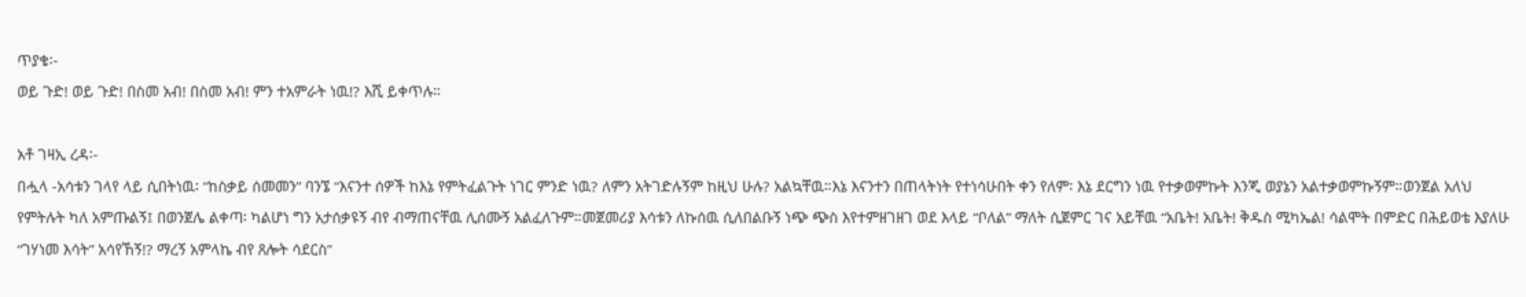ጥያቄ፡-
ወይ ጉድ! ወይ ጉድ! በስመ አብ! በስመ አብ! ምን ተአምራት ነዉ!? እሺ ይቀጥሉ።

አቶ ገዛኢ ረዳ፡-
በሗላ -አሳቱን ገላየ ላይ ሲበትነዉ፡ “ከስቃይ ሰመመን” ባንኜ “እናንተ ሰዎች ከእኔ የምትፈልጉት ነገር ምንድ ነዉ? ለምን አትገድሉኝም ከዚህ ሁሉ? አልኳቸዉ።እኔ እናንተን በጠላትነት የተነሳሁበት ቀን የለም፡ እኔ ደርግን ነዉ የተቃወምኩት እንጂ ወያኔን አልተቃወምኩኝም።ወንጀል አለህ የምትሉት ካለ አምጡልኝ፤ በወንጀሌ ልቀጣ፡ ካልሆነ ግን አታሰቃዩኝ ብየ ብማጠናቸዉ ሊሰሙኝ አልፈለጉም።መጀመሪያ እሳቱን ለኩሰዉ ሲለበልቡኝ ነጭ ጭስ እየተምዘገዘገ ወደ እላይ “ቦለል” ማለት ሲጀምር ገና አይቸዉ “አቤት! አቤት! ቅዱስ ሚካኤል! ሳልሞት በምድር በሕይወቴ እያለሁ “ገሃነመ እሳት” አሳየኸኝ!? ማረኝ አምላኬ ብየ ጸሎት ሳደርስ”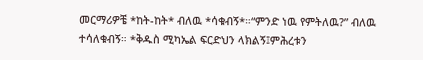መርማሪዎቼ *ከት-ከት* ብለዉ *ሳቁብኝ*።“ምንድ ነዉ የምትለዉ?” ብለዉ ተሳለቁብኝ። *ቅዱስ ሚካኤል ፍርድህን ላክልኝ፤ምሕረቱን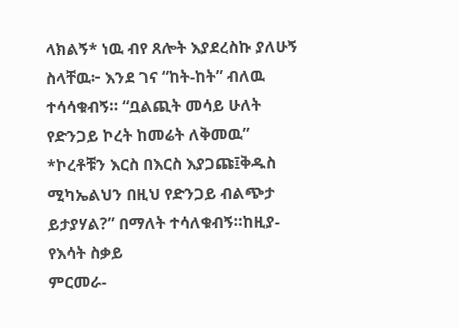ላክልኝ* ነዉ ብየ ጸሎት እያደረስኩ ያለሁኝ ስላቸዉ፦ እንደ ገና “ከት-ከት” ብለዉ ተሳሳቁብኝ። “ቧልጪት መሳይ ሁለት የድንጋይ ኮረት ከመሬት ለቅመዉ” *ኮረቶቹን እርስ በእርስ እያጋጩ፤ቅዱስ ሚካኤልህን በዚህ የድንጋይ ብልጭታ ይታያሃል?” በማለት ተሳለቁብኝ።ከዚያ-የእሳት ስቃይ
ምርመራ-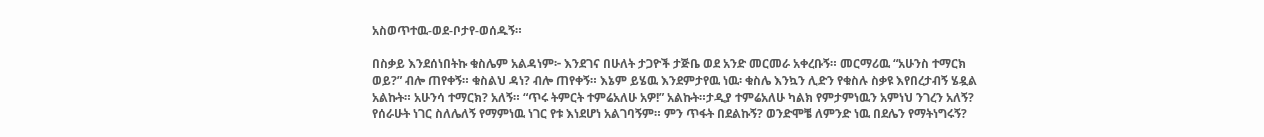አስወጥተዉ-ወደ-ቦታየ-ወሰዱኝ።

በስቃይ እንደሰነበትኩ ቁስሌም አልዳነም፦ እንደገና በሁለት ታጋዮች ታጅቤ ወደ አንድ መርመራ አቀረቡኝ። መርማሪዉ “አሁንስ ተማርክ ወይ?” ብሎ ጠየቀኝ። ቁስልህ ዳነ? ብሎ ጠየቀኝ። እኔም ይሄዉ እንደምታየዉ ነዉ፡ ቁስሌ እንኳን ሊድን የቁስሉ ስቃዩ እየበረታብኝ ሄዷል አልኩት። አሁንሳ ተማርክ? አለኝ። “ጥሩ ትምርት ተምሬአለሁ አዎ!” አልኩት።ታዲያ ተምሬአለሁ ካልክ የምታምነዉን አምነህ ንገረን አለኝ? የሰራሁት ነገር ስለሌለኝ የማምነዉ ነገር የቱ እነደሆነ አልገባኝም። ምን ጥፋት በደልኩኝ? ወንድሞቼ ለምንድ ነዉ በደሌን የማትነግሩኝ?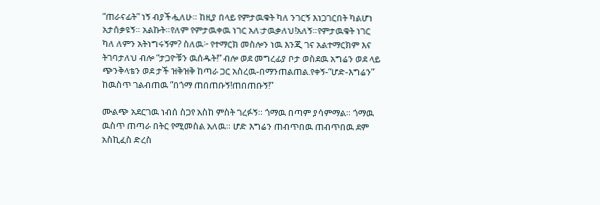“ጠራናፊት” ነኝ ብያችሗለሁ። ከዚያ በላይ የምታዉቁት ካለ ንገርኝ እነጋገርበት ካልሆነ አታሰቃዩኝ። አልኩት።የለም የምታዉቀዉ ነገር አለ፡ታዉቃለህ!አለኝ።የምታዉቁት ነገር ካለ ለምን አትነግሩኝም? ስለዉ፦ የተማርክ መስሎን ነዉ እንጂ ገና አልተማርክም እና ትገባታለህ ብሎ “ታጋዮቹን ዉሰዱት!” ብሎ ወደ መግረፊያ ቦታ ወስደዉ አግሬን ወደ ላይ ጭንቅላቴን ወደ ታች ዝቅዝቅ ከጣራ ጋር አስረዉ-በማንጠልጠል.የቀኝ-“ሆድ-እግሬን” ከዉስጥ ገልብጠዉ ”በጎማ ጠበጠቡኝ!ጠበጠቡኝ!”

ሙልጭ አደርገዉ ነብሰ ስጋየ አስከ ምስት ገረፉኝ። ጎማዉ በጣም ያሳምማል። ጎማዉ ዉስጥ ጠጣራ በትር የሚመስል አለዉ። ሆድ እግሬን ጠብጥበዉ ጠብጥበዉ ደም አስኪፈስ ድረስ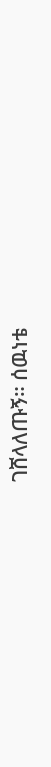ገሸላለጡኝ። ሰዉነቴ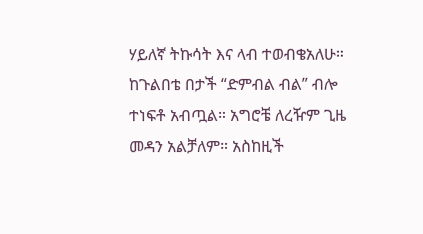ሃይለኛ ትኩሳት እና ላብ ተወብቄአለሁ። ከጉልበቴ በታች “ድምብል ብል” ብሎ ተነፍቶ አብጧል። አግሮቼ ለረዥም ጊዜ መዳን አልቻለም። አስከዚች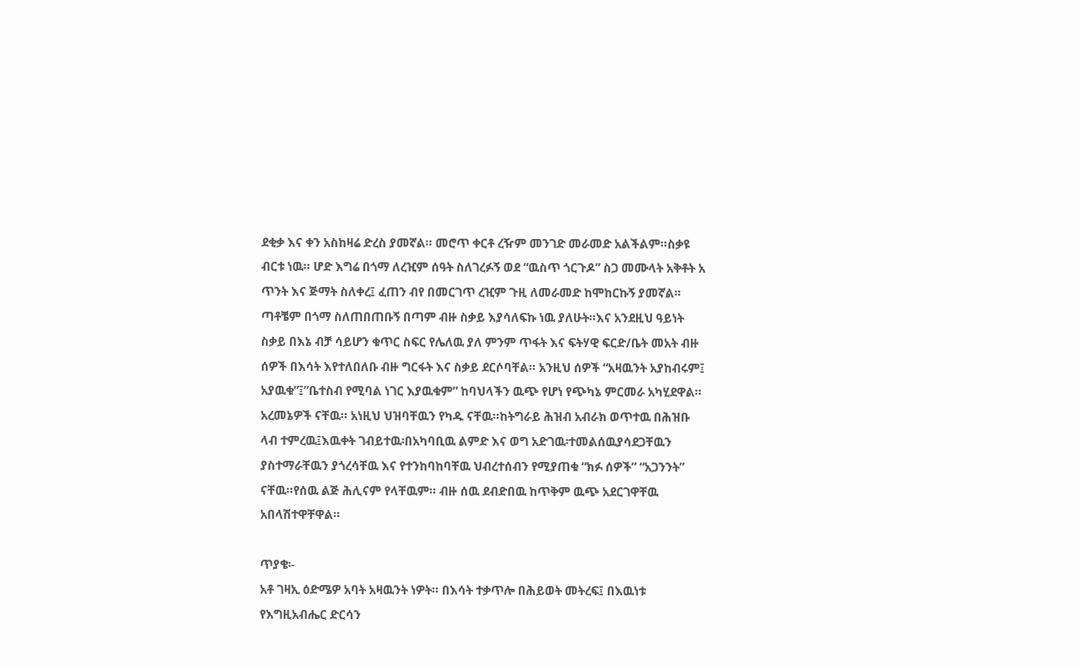ደቂቃ እና ቀን አስከዛሬ ድረስ ያመኛል። መሮጥ ቀርቶ ረዥም መንገድ መራመድ አልችልም።ስቃዩ ብርቱ ነዉ። ሆድ እግሬ በጎማ ለረዢም ሰዓት ስለገረፉኝ ወደ “ዉስጥ ጎርጉዶ” ስጋ መሙላት አቅቶት አ ጥንት እና ጅማት ስለቀረ፤ ፈጠን ብየ በመርገጥ ረዢም ጉዚ ለመራመድ ከሞከርኩኝ ያመኛል። ጣቶቼም በጎማ ስለጠበጠቡኝ በጣም ብዙ ስቃይ እያሳለፍኩ ነዉ ያለሁት።እና አንደዚህ ዓይነት ስቃይ በእኔ ብቻ ሳይሆን ቁጥር ስፍር የሌለዉ ያለ ምንም ጥፋት እና ፍትሃዊ ፍርድ/ቤት መአት ብዙ ሰዎች በእሳት እየተለበለቡ ብዙ ግርፋት እና ስቃይ ደርሶባቸል። አንዚህ ሰዎች “አዛዉንት አያከብሩም፤ አያዉቁ”፤”ቤተስብ የሚባል ነገር እያዉቁም” ከባህላችን ዉጭ የሆነ የጭካኔ ምርመራ አካሂደዋል። አረመኔዎች ናቸዉ። አነዚህ ህዝባቸዉን የካዱ ናቸዉ።ከትግራይ ሕዝብ አብራክ ወጥተዉ በሕዝቡ ላብ ተምረዉ፤እዉቀት ገብይተዉ፡በአካባቢዉ ልምድ እና ወግ አድገዉ፡ተመልሰዉያሳደጋቸዉን ያስተማራቸዉን ያጎረሳቸዉ እና የተንከባከባቸዉ ህብረተሰብን የሚያጠቁ “ክፉ ሰዎች” “አጋንንት” ናቸዉ።የሰዉ ልጅ ሕሊናም የላቸዉም። ብዙ ሰዉ ደብድበዉ ከጥቅም ዉጭ አደርገዋቸዉ አበላሽተዋቸዋል።

ጥያቄ፡-
አቶ ገዛኢ ዕድሜዎ አባት አዛዉንት ነዎት። በእሳት ተቃጥሎ በሕይወት መትረፍ፤ በእዉነቱ የእግዚአብሔር ድርሳን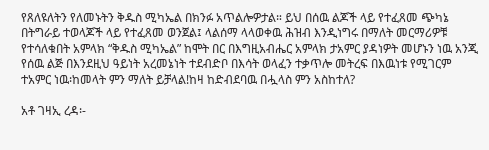የጸለዩለትን የለመኑትን ቅዱስ ሚካኤል በክንፉ አጥልሎዎታል። ይህ በሰዉ ልጆች ላይ የተፈጸመ ጭካኔ በትግራይ ተወላጆች ላይ የተፈጸመ ወንጀል፤ ላልሰማ ላላወቀዉ ሕዝብ እንዲነግሩ በማለት መርማሪዎቹ የተሳለቁበት አምላክ “ቅዱስ ሚካኤል” ከሞት በር በእግዚአብሔር አምላክ ታአምር ያዳነዎት መሆኑን ነዉ አንጂ የሰዉ ልጅ በእንደዚህ ዓይነት አረመኔነት ተደብድቦ በእሳት ወላፈን ተቃጥሎ መትረፍ በእዉነቱ የሚገርም ተአምር ነዉ፡ከመላት ምን ማለት ይቻላል!ከዛ ከድብደባዉ በሗላስ ምን አስከተለ?

አቶ ገዛኢ ረዳ፡-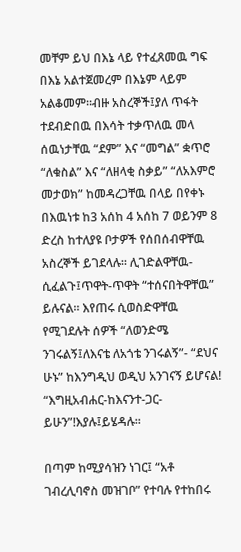መቸም ይህ በእኔ ላይ የተፈጸመዉ ግፍ በእኔ አልተጀመረም በእኔም ላይም አልቆመም።ብዙ አስረኞች፤ያለ ጥፋት ተደብድበዉ በእሳት ተቃጥለዉ መላ ሰዉነታቸዉ “ደም” እና “መግል” ቋጥሮ “ለቁስል” እና “ለዘላቂ ስቃይ” “ለአእምሮ መታወክ” ከመዳረጋቸዉ በላይ በየቀኑ በእዉነቱ ከ3 አሰከ 4 አሰከ 7 ወይንም 8 ድረስ ከተለያዩ ቦታዎች የሰበሰብዋቸዉ አስረኞች ይገደላሉ። ሊገድልዋቸዉ-ሲፈልጉ፤ጥዋት-ጥዋት “ተሰናበትዋቸዉ” ይሉናል። እየጠሩ ሲወስድዋቸዉ የሚገደሉት ሰዎች “ለወንድሜ ንገሩልኝ፤ለእናቴ ለአጎቴ ንገሩልኝ”- “ደህና ሁኑ” ከእንግዲህ ወዲህ አንገናኝ ይሆናል! “እግዚአብሐር-ከእናንተ-ጋር-ይሁን”!እያሉ፤ይሄዳሉ።

በጣም ከሚያሳዝን ነገር፤ “አቶ ገብረሊባኖስ መዝገቦ” የተባሉ የተከበሩ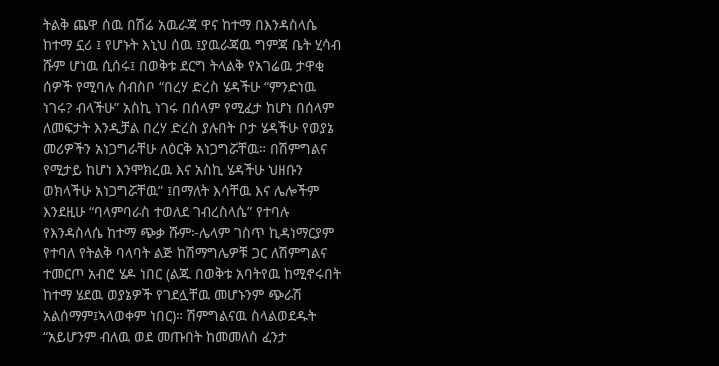ትልቅ ጨዋ ሰዉ በሽሬ አዉራጃ ዋና ከተማ በእንዳስላሴ ከተማ ኗሪ ፤ የሆኑት እኒህ ሰዉ ፤ያዉራጃዉ ግምጃ ቤት ሂሳብ ሹም ሆነዉ ሲሰሩ፤ በወቅቱ ደርግ ትላልቅ የአገሬዉ ታዋቂ ሰዎች የሚባሉ ሰብስቦ “በረሃ ድረስ ሄዳችሁ “ምንድነዉ ነገሩ? ብላችሁ” አስኪ ነገሩ በሰላም የሚፈታ ከሆነ በሰላም ለመፍታት እንዲቻል በረሃ ድረስ ያሉበት ቦታ ሄዳችሁ የወያኔ መሪዎችን አነጋግራቸሁ ለዕርቅ አነጋግሯቸዉ። በሽምግልና የሚታይ ከሆነ እንሞክረዉ እና አስኪ ሄዳችሁ ህዘቡን ወክላችሁ አነጋግሯቸዉ” ፤በማለት እሳቸዉ እና ሌሎችም እንደዚሁ “ባላምባራስ ተወለደ ገብረስላሴ” የተባሉ የእንዳስላሴ ከተማ ጭቃ ሹም፦ሌላም ገስጥ ኪዳነማርያም የተባለ የትልቅ ባላባት ልጅ ከሽማግሌዎቹ ጋር ለሽምግልና ተመርጦ አብሮ ሄዶ ነበር (ልጁ በወቅቱ አባትየዉ ከሚኖሩበት ከተማ ሄደዉ ወያኔዎች የገደሏቸዉ መሆኑንም ጭራሽ አልሰማም፤ኣላወቀም ነበር)። ሽምግልናዉ ስላልወደዱት “አይሆንም ብለዉ ወደ መጡበት ከመመለስ ፈንታ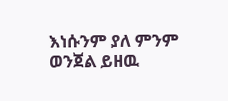እነሱንም ያለ ምንም ወንጀል ይዘዉ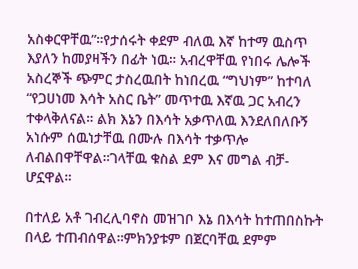አስቀርዋቸዉ”።የታሰሩት ቀደም ብለዉ እኛ ከተማ ዉስጥ እያለን ከመያዛችን በፊት ነዉ። አብረዋቸዉ የነበሩ ሌሎች አስረኞች ጭምር ታስረዉበት ከነበረዉ “ግህነም” ከተባለ “የጋሀነመ እሳት አስር ቤት” መጥተዉ እኛዉ ጋር አብረን ተቀላቅለናል። ልክ እኔን በእሳት አቃጥለዉ እንደለበለቡኝ አነሱም ሰዉነታቸዉ በሙሉ በእሳት ተቃጥሎ ለብልበዋቸዋል።ገላቸዉ ቁስል ደም እና መግል ብቻ-ሆኗዋል።

በተለይ አቶ ገብረሊባኖስ መዝገቦ እኔ በእሳት ከተጠበስኩት በላይ ተጠብሰዋል።ምክንያቱም በጀርባቸዉ ደምም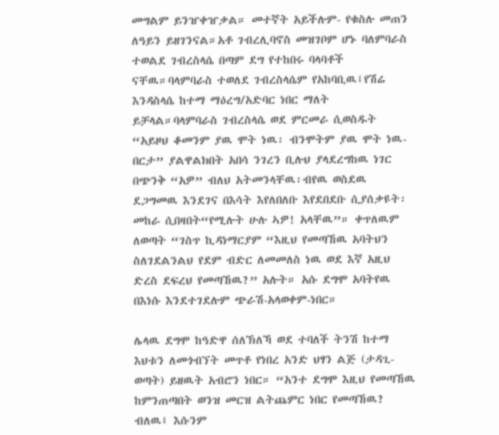መግልም ይንዠቀዠቃል። መተኛት አይችሉም- የቁስሉ መጠን ለዓይን ይዘገንናል።አቶ ገብረሊባኖስ መዝገቦም ሆኑ ባለምባራስ ተወልደ ገብረስላሴ በጣም ደግ የተከበሩ ባላባቶች ናቸዉ።ባላምባራስ ተወለደ ገብረስላሴም የአከባቢዉ፤የሽሬ እንዳስላሴ ከተማ ማዕረግ/አድባር ነበር ማለት ይቻላል።ባላምባራስ ገብረስላሴ ወደ ምርመራ ሲወስዱት “አይዞህ ቆመንም ያዉ ሞት ነዉ፡ ብንሞትም ያዉ ሞት ነዉ- በርታ” ያልዋልክበት አበሳ ንገረን ቢሉህ ያላደረግከዉ ነገር በጭንቅ “አዎ” ብለህ አትመንላቸዉ፡ብየዉ ወስደዉ ደጋግመዉ እንደገና በእሳት እየለበለቡ እየደበደቡ ሲያሰቃዩት፡መከራ ሲበዛበት“የሚሉት ሁሉ ኣዎ! አላቸዉ”። ቀጥለዉም ለወጣት “ገስጥ ኪዳነማርያም “እዚህ የመጣኸዉ አባትህን ስለገደልንልህ የደም ብድር ለመመለስ ነዉ ወደ እኛ አዚህ ድረስ ደፍረህ የመጣኸዉ?” አሉት። አሱ ደግሞ አባትየዉ በእነሱ እንደተገደሉም ጭራሽ-አላወቀም-ነበር።

ሌላዉ ደግሞ ከዓድዋ ሰለኽለኻ ወደ ተባለች ትንሽ ከተማ እህቱን ለመጎብኘት መጥቶ የነበረ አንድ ህፃን ልጅ (ታዳጊ-ወጣት) ይዘዉት አብሮን ነበር። “አንተ ደግሞ እዚህ የመጣኸዉ ከምንጠጣበት ወንዝ መርዝ ልትጨምር ነበር የመጣኸዉ? ብለዉ፤ እሱንም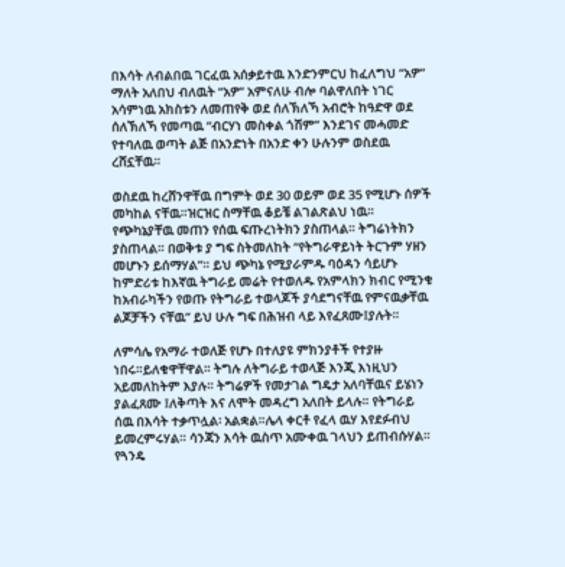በእሳት ለብልበዉ ገርፈዉ አሰቃይተዉ እንድንምርህ ከፈለግህ “አዎ” ማለት አለበህ ብለዉት “አዎ” አምናለሁ ብሎ ባልዋለበት ነገር አሳምነዉ አክስቱን ለመጠየቅ ወደ ሰለኽለኻ አብሮት ከዓድዋ ወደ ሰለኽለኻ የመጣዉ “ብርሃነ መስቀል ጎሽም” እንደገና መሓመድ የተባለዉ ወጣት ልጅ በአንድነት በአንድ ቀን ሁሉንም ወስደዉ ረሸኗቸዉ።

ወስደዉ ከረሸንዋቸዉ በግምት ወደ 30 ወይም ወደ 35 የሚሆኑ ሰዎች መካከል ናቸዉ።ዝርዝር ስማቸዉ ቆይቼ ልገልጽልህ ነዉ። የጭካኔያቸዉ መጠን የሰዉ ፍጡረነትክን ያስጠላል። ትግሬነትክን ያስጠላል። በወቅቱ ያ ግፍ ስትመለከት “የትግራዋይነት ትርጉም ሃዘን መሆኑን ይሰማሃል”። ይህ ጭካኔ የሚያራምዱ ባዕዳን ሳይሆኑ ከምድሪቱ ከእኛዉ ትግራይ መሬት የተወለዱ የአምላክን ክብር የሚንቁ ከአብራካችን የወጡ የትግራይ ተወላጆች ያሳደግናቸዉ የምናዉቃቸዉ ልጆቻችን ናቸዉ” ይህ ሁሉ ግፍ በሕዝብ ላይ እየፈጸሙ፤ያሉት።

ለምሳሌ የአማራ ተወለጅ የሆኑ በተለያዩ ምክንያቶች የተያዙ ነበሩ።ይለቁዋቸዋል። ትግሉ ለትግራይ ተወላጅ እንጂ እነዚህን አይመለከትም እያሉ። ትግሬዎች የመታገል ግዴታ አለባቸዉና ይሄነን ያልፈጸሙ ፤ለቅጣት እና ለሞት መዳረግ አለበት ይላሉ። የትግራይ ሰዉ በእሳት ተቃጥሏል፡ አልቋል።ሌላ ቀርቶ የፈላ ዉሃ እየደፉብህ ይመረምሩሃል። ሳንጃን እሳት ዉስጥ አሙቀዉ ገላህን ይጠብሱሃል። የጓንዴ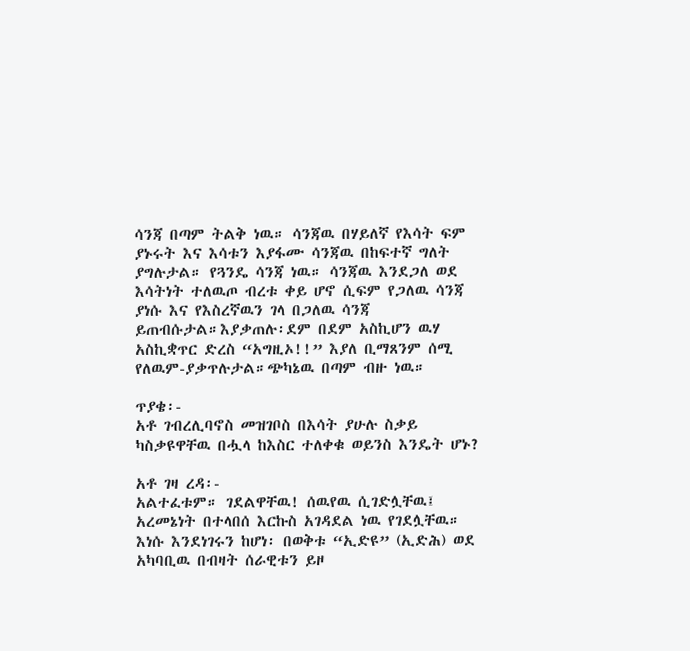ሳንጃ በጣም ትልቅ ነዉ። ሳንጃዉ በሃይለኛ የእሳት ፍም ያኑሩት እና እሳቱን እያፋሙ ሳንጃዉ በከፍተኛ ግለት ያግሉታል። የጓንዴ ሳንጃ ነዉ። ሳንጃዉ እንደጋለ ወደ እሳትነት ተለዉጦ ብረቱ ቀይ ሆኖ ሲፍም የጋለዉ ሳንጃ ያነሱ እና የእስረኛዉን ገላ በጋለዉ ሳንጃ ይጠብሱታል።እያቃጠሉ፡ደም በደም አስኪሆን ዉሃ አስኪቋጥር ድረስ “አግዚኦ!!” እያለ ቢማጸንም ሰሚ የለዉም-ያቃጥሉታል።ጭካኔዉ በጣም ብዙ ነዉ።

ጥያቄ፡-
አቶ ገብረሊባኖስ መዝገቦስ በእሳት ያሁሉ ስቃይ ካስቃዩዋቸዉ በሗላ ከእስር ተለቀቁ ወይንስ እንዴት ሆኑ?

አቶ ገዛ ረዳ፡-
አልተፈቱም። ገደልዋቸዉ! ሰዉየዉ ሲገድሏቸዉ፤ አረመኔነት በተላበሰ እርኩስ አገዳደል ነዉ የገደሏቸዉ። እነሱ እንደነገሩን ከሆነ፡ በወቅቱ “ኢድዩ” (ኢድሕ) ወደ አካባቢዉ በብዛት ሰራዊቱን ይዞ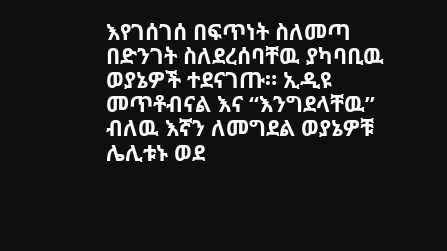እየገሰገሰ በፍጥነት ስለመጣ በድንገት ስለደረሰባቸዉ ያካባቢዉ ወያኔዎች ተደናገጡ። ኢዲዩ መጥቶብናል እና “እንግደላቸዉ” ብለዉ እኛን ለመግደል ወያኔዎቹ ሌሊቱኑ ወደ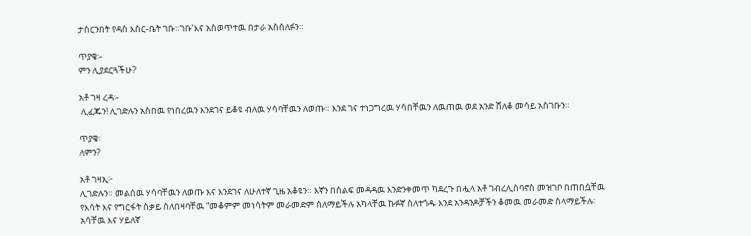ታሰርንበት የዳስ እስር-ቤት ገቡ።ገቡ’እና አስወጥተዉ በታራ አስሰለፉን።

ጥያቄ፡-
ምን ሊያደርጓችሁ?

አቶ ገዛ ረዳ፡-
 ሊፈጁን! ሊገድሉን አስበዉ የነበረዉን እንደገና ይቆዩ ብለዉ ሃሳባቸዉን ለወጡ። እንደ ገና ተነጋግረዉ ሃሳበቸዉን ለዉጠዉ ወደ አንድ ሸለቆ መሳይ አስገቡን።

ጥያቄ፡
ለምን?

አቶ ገዛኢ፦
ሊገድሉን። መልሰዉ ሃሳባቸዉን ለወጡ እና እንደገና ለሁለተኛ ጊዜ አቆዩን። እኛን በሰልፍ መዳዳዉ እንድንቀመጥ ካደረጉ በሗላ አቶ ገብረሊሰባኖስ መዝገቦ በጠበሷቸዉ የእሳት እና የግርፋት ስቃይ ስለበዛባቸዉ “መቆምም መነሳትም መራመድም ስለማይችሉ አካላቸዉ ኩፉኛ ስለተጎዱ እንደ አንዳንዶቻችን ቆመዉ መራመድ ስላማይችሉ፡ አሳቸዉ እና ሃይለኛ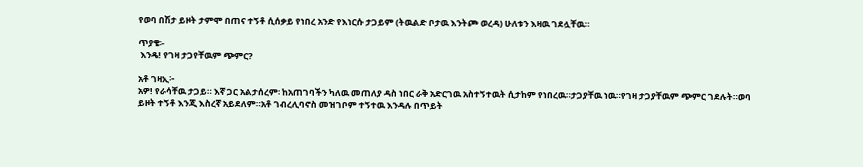የወባ በሽታ ይዞት ታምሞ በጠና ተኝቶ ሲሰቃይ የነበረ አንድ የእነርሱ ታጋይም (ትዉልድ ቦታዉ እንትጮ ወረዳ) ሁለቱን እዛዉ ገደሏቸዉ።

ጥያቄ፡-
 እንዴ! የገዛ ታጋየቸዉም ጭምር?

አቶ ገዛኢ፦
አዎ! የራሳቸዉ ታጋይ። እኛ ጋር አልታሰረም፡ ከአጠገባችን ካለዉ መጠለያ ዳስ ነበር ራቅ አድርገዉ አስተኝተዉት ሲታከም የነበረዉ።ታጋያቸዉ ነዉ።የገዛ ታጋያቸዉም ጭምር ገደሉት።ወባ ይዞት ተኝቶ እንጂ እስረኛ አይደለም።አቶ ገብረሊባኖስ መዝገቦም ተኝተዉ እንዳሉ በጥይት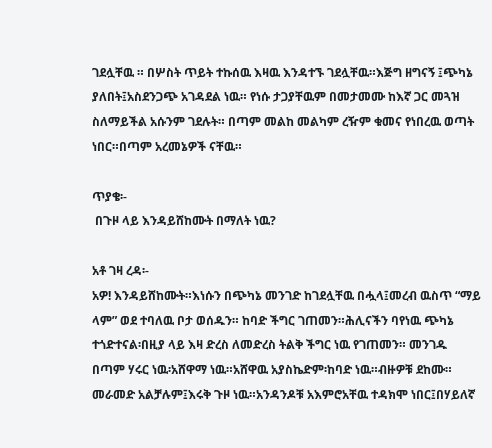ገደሏቸዉ ። በሦስት ጥይት ተኩሰዉ እዛዉ እንዳተኙ ገደሏቸዉ።እጅግ ዘግናኝ ፤ጭካኔ ያለበት፤አስደንጋጭ አገዳደል ነዉ። የነሱ ታጋያቸዉም በመታመሙ ከእኛ ጋር መጓዝ ስለማይችል አሱንም ገደሉት። በጣም መልከ መልካም ረዥም ቁመና የነበረዉ ወጣት ነበር።በጣም አረመኔዎች ናቸዉ።

ጥያቄ፡-
 በጉዞ ላይ እንዳይሸከሙት በማለት ነዉ?

አቶ ገዛ ረዳ፡-
አዎ! እንዳይሸከሙት።እነሱን በጭካኔ መንገድ ከገደሏቸዉ በሗላ፤መረብ ዉስጥ “ማይ ላም” ወደ ተባለዉ ቦታ ወሰዱን። ከባድ ችግር ገጠመን።ሕሊናችን ባየነዉ ጭካኔ ተጎድተናል፡በዚያ ላይ እዛ ድረስ ለመድረስ ትልቅ ችግር ነዉ የገጠመን። መንገዱ በጣም ሃሩር ነዉ፡አሸዋማ ነዉ።አሸዋዉ አያስኬድም፡ከባድ ነዉ።ብዙዎቹ ደከሙ። መራመድ አልቻሉም፤እሩቅ ጉዞ ነዉ።አንዳንዶቹ አእምሮአቸዉ ተዳክሞ ነበር፤በሃይለኛ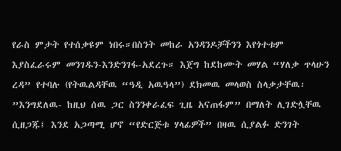የራስ ምታት የተሰቃዩም ነበሩ።በስንት መከራ አንዳንዶቻችንን እየጎተቱም እያስፈራሩም መንገዱን-እንድንገፋ-አደረጉ። እጀግ ከደከሙት መሃል “ሃለቃ ጥላሁን ረዳ” የተባሉ (የትዉልዳቸዉ “ዓዲ አዉዓላ”) ደክመዉ መላወስ ስላቃታቸዉ፡”እንግደለዉ- ከዚህ ሰዉ ጋር ስንንቀራፈፍ ጊዜ አናጠፋም” በማለት ሊገድሏቸዉ ሲዘጋጁ፤ እንደ አጋጣሚ ሆኖ “የድርጅቱ ሃላፊዎች” በዛዉ ሲያልፉ ድንገት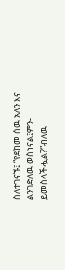ስለተገናኙ፤ “የደከመ ሰዉ አለን እና ልንገድለዉ ወስነናል፤ምን-ይመስላችሗል?”ብለዉ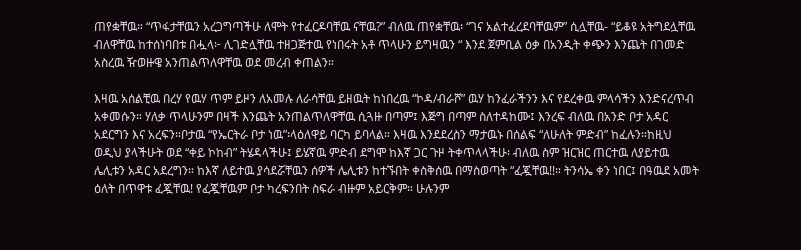ጠየቋቸዉ። “ጥፋታቸዉን አረጋግጣችሁ ለሞት የተፈርዶባቸዉ ናቸዉ?” ብለዉ ጠየቋቸዉ፡ “ገና አልተፈረደባቸዉም” ሲሏቸዉ- “ይቆዩ አትግደሏቸዉ ብለዋቸዉ ከተሰነባበቱ በሗላ፦ ሊገድሏቸዉ ተዘጋጅተዉ የነበሩት አቶ ጥላሁን ይግዛዉን “ እንደ ጀምቢል ዕቃ በአንዲት ቀጭን እንጨት በገመድ አስረዉ ዥወዙዌ አንጠልጥለዋቸዉ ወደ መረብ ቀጠልን።

እዛዉ አሰልቺዉ በረሃ የዉሃ ጥም ይዞን ለአመሉ ለራሳቸዉ ይዘዉት ከነበረዉ “ኮዳ/ብራሾ” ዉሃ ከንፈራችንን እና የደረቀዉ ምላሳችን እንድናረጥብ አቀመሱን። ሃለቃ ጥላሁንም በዛች እንጨት አንጠልጥለዋቸዉ ሲጓዙ በጣም፤ እጅግ በጣም ስለተዳከሙ፤ እንረፍ ብለዉ በአንድ ቦታ አዳር አደርግን እና አረፍን።ቦታዉ “የኤርትራ ቦታ ነዉ”፡ላዕለዋይ ባርካ ይባላል። እዛዉ እንደደረስን ማታዉኑ በሰልፍ “ለሁለት ምድብ” ከፈሉን።ከዚህ ወዲህ ያላችሁት ወደ “ቀይ ኮከብ” ትሄዳላችሁ፤ ይሄኛዉ ምድብ ደግሞ ከእኛ ጋር ጉዞ ትቀጥላላችሁ፡ ብለዉ ስም ዝርዝር ጠርተዉ ለያይተዉ ሌሊቱን አዳር አደረግን። ከእኛ ለይተዉ ያሳደሯቸዉን ሰዎች ሌሊቱን ከተኙበት ቀስቅሰዉ በማስወጣት “ፈጇቸዉ!!። ትንሳኤ ቀን ነበር፤ በዓዉደ አመት ዕለት በጥዋቱ ፈጇቸዉ! የፈጇቸዉም ቦታ ካረፍንበት ስፍራ ብዙም አይርቅም። ሁሉንም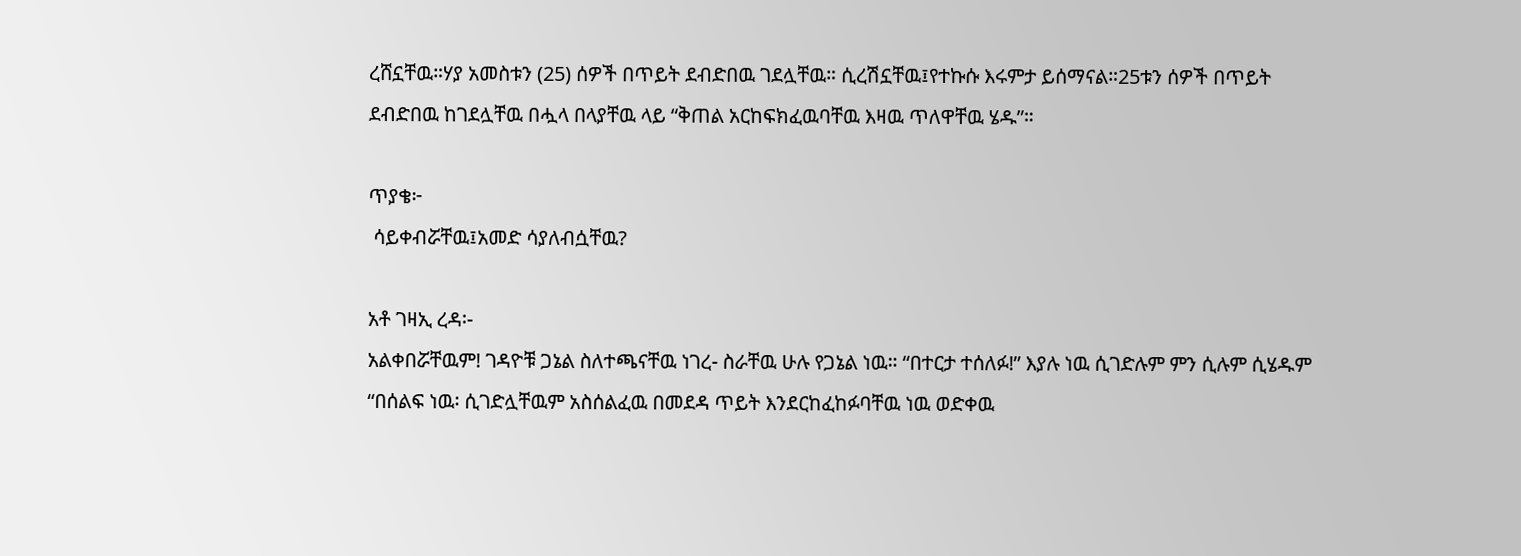ረሸኗቸዉ።ሃያ አመስቱን (25) ሰዎች በጥይት ደብድበዉ ገደሏቸዉ። ሲረሽኗቸዉ፤የተኩሱ እሩምታ ይሰማናል።25ቱን ሰዎች በጥይት ደብድበዉ ከገደሏቸዉ በሗላ በላያቸዉ ላይ “ቅጠል አርከፍክፈዉባቸዉ እዛዉ ጥለዋቸዉ ሄዱ”።

ጥያቄ፦
 ሳይቀብሯቸዉ፤አመድ ሳያለብሷቸዉ?

አቶ ገዛኢ ረዳ፡-
አልቀበሯቸዉም! ገዳዮቹ ጋኔል ስለተጫናቸዉ ነገረ- ስራቸዉ ሁሉ የጋኔል ነዉ። “በተርታ ተሰለፉ!” እያሉ ነዉ ሲገድሉም ምን ሲሉም ሲሄዱም “በሰልፍ ነዉ፡ ሲገድሏቸዉም አስሰልፈዉ በመደዳ ጥይት እንደርከፈከፉባቸዉ ነዉ ወድቀዉ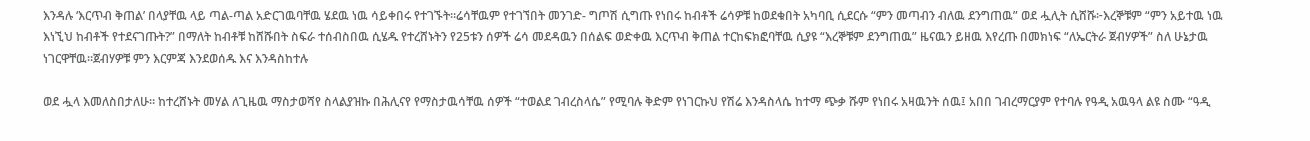እንዳሉ ‘እርጥብ ቅጠል’ በላያቸዉ ላይ ጣል-ጣል አድርገዉባቸዉ ሄደዉ ነዉ ሳይቀበሩ የተገኙት።ሬሳቸዉም የተገኘበት መንገድ- ግጦሽ ሲግጡ የነበሩ ከብቶች ሬሳዎቹ ከወደቁበት አካባቢ ሲደርሱ “ምን መጣብን ብለዉ ደንግጠዉ” ወደ ሗሊት ሲሸሹ፦እረኞቹም “ምን አይተዉ ነዉ እነኚህ ከብቶች የተደናገጡት?” በማለት ከብቶቹ ከሸሹበት ስፍራ ተሰብስበዉ ሲሄዱ የተረሸኑትን የ25ቱን ሰዎች ሬሳ መደዳዉን በሰልፍ ወድቀዉ እርጥብ ቅጠል ተርከፍክፎባቸዉ ሲያዩ “እረኞቹም ደንግጠዉ” ዜናዉን ይዘዉ እየረጡ በመክነፍ “ለኤርትራ ጀብሃዎች” ስለ ሁኔታዉ ነገርዋቸዉ።ጀብሃዎቹ ምን እርምጃ እንደወሰዱ እና እንዳስከተሉ

ወደ ሗላ እመለስበታለሁ። ከተረሸኑት መሃል ለጊዜዉ ማስታወሻየ ስላልያዝኩ በሕሊናየ የማስታዉሳቸዉ ሰዎች “ተወልደ ገብረስላሴ” የሚባሉ ቅድም የነገርኩህ የሽሬ እንዳስላሴ ከተማ ጭቃ ሹም የነበሩ አዛዉንት ሰዉ፤ አበበ ገብረማርያም የተባሉ የዓዲ አዉዓላ ልዩ ስሙ “ዓዲ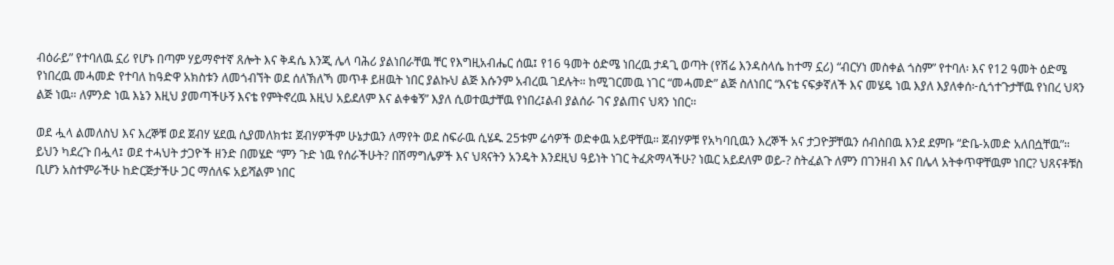ብዕራይ” የተባለዉ ኗሪ የሆኑ በጣም ሃይማኖተኛ ጸሎት እና ቅዳሴ እንጂ ሌላ ባሕሪ ያልነበራቸዉ ቸር የእግዚአብሔር ሰዉ፤ የ16 ዓመት ዕድሜ ነበረዉ ታዳጊ ወጣት (የሽሬ እንዳስላሴ ከተማ ኗሪ) “ብርሃነ መስቀል ጎስም” የተባለ፡ እና የ12 ዓመት ዕድሜ የነበረዉ መሓመድ የተባለ ከዓድዋ አክስቱን ለመጎብኘት ወደ ሰለኽለኻ መጥቶ ይዘዉት ነበር ያልኩህ ልጅ እሱንም አብረዉ ገደሉት። ከሚገርመዉ ነገር “መሓመድ” ልጅ ስለነበር “እናቴ ናፍቃኛለች እና መሄዴ ነዉ እያለ እያለቀሰ፦ሲጎተጉታቸዉ የነበረ ህጻን ልጅ ነዉ። ለምንድ ነዉ እኔን እዚህ ያመጣችሁኝ እናቴ የምትኖረዉ እዚህ አይደለም እና ልቀቁኝ” እያለ ሲወተዉታቸዉ የነበረ፤ልብ ያልሰራ ገና ያልጠና ህጻን ነበር።

ወደ ሗላ ልመለስህ እና እረኞቹ ወደ ጀብሃ ሄደዉ ሲያመለክቱ፤ ጀብሃዎችም ሁኔታዉን ለማየት ወደ ስፍራዉ ሲሄዱ 25ቱም ሬሳዎች ወድቀዉ አይዋቸዉ። ጀብሃዎቹ የአካባቢዉን እረኞች አና ታጋዮቻቸዉን ሰብስበዉ እንደ ደምቡ “ድቤ-አመድ አለበሷቸዉ”። ይህን ካደረጉ በሗላ፤ ወደ ተሓህት ታጋዮች ዘንድ በመሄድ “ምን ጉድ ነዉ የሰራችሁት? በሽማግሌዎች እና ህጻናትን አንዴት እንደዚህ ዓይነት ነገር ትፈጽማላችሁ? ነዉር አይደለም ወይ-? ስትፈልጉ ለምን በገንዘብ እና በሌላ አትቀጥዋቸዉም ነበር? ህጸናቶቹስ ቢሆን አስተምራችሁ ከድርጅታችሁ ጋር ማሰለፍ አይሻልም ነበር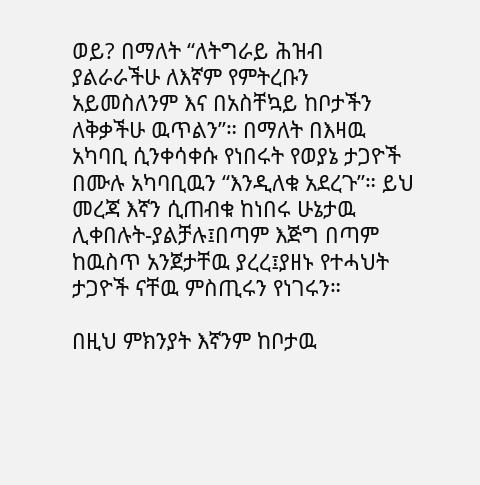ወይ? በማለት “ለትግራይ ሕዝብ ያልራራችሁ ለእኛም የምትረቡን አይመስለንም እና በአስቸኳይ ከቦታችን ለቅቃችሁ ዉጥልን”። በማለት በእዛዉ አካባቢ ሲንቀሳቀሱ የነበሩት የወያኔ ታጋዮች በሙሉ አካባቢዉን “እንዲለቁ አደረጉ”። ይህ መረጃ እኛን ሲጠብቁ ከነበሩ ሁኔታዉ ሊቀበሉት-ያልቻሉ፤በጣም እጅግ በጣም ከዉስጥ አንጀታቸዉ ያረረ፤ያዘኑ የተሓህት ታጋዮች ናቸዉ ምስጢሩን የነገሩን።

በዚህ ምክንያት እኛንም ከቦታዉ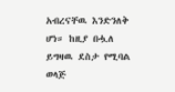አብረናቸዉ እንድንለቅ ሆነ። ከዚያ በሗለ ይግዛዉ ደስታ የሚባል ወላጅ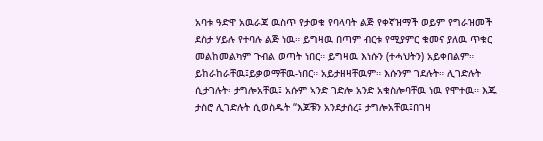አባቱ ዓድዋ አዉራጃ ዉስጥ የታወቁ የባላባት ልጅ የቀኛዝማች ወይም የግራዝመች ደስታ ሃይሉ የተባሉ ልጅ ነዉ። ይግዛዉ በጣም ብርቱ የሚያምር ቁመና ያለዉ ጥቁር መልከመልካም ጉብል ወጣት ነበር። ይግዛዉ እነሱን (ተሓህትን) አይቀበልም። ይከራከራቸዉ፤ይቃወማቸዉ-ነበር። አይታዘዛቸዉም። እሱንም ገደሉት። ሊገድሉት ሲታገሉት፡ ታግሎአቸዉ፤ አሱም ኣንድ ገድሎ አንድ አቁስሎባቸዉ ነዉ የሞተዉ። እጁ ታስሮ ሊገድሉት ሲወስዱት “እጆቹን አንደታሰረ፤ ታግሎአቸዉ፤በገዛ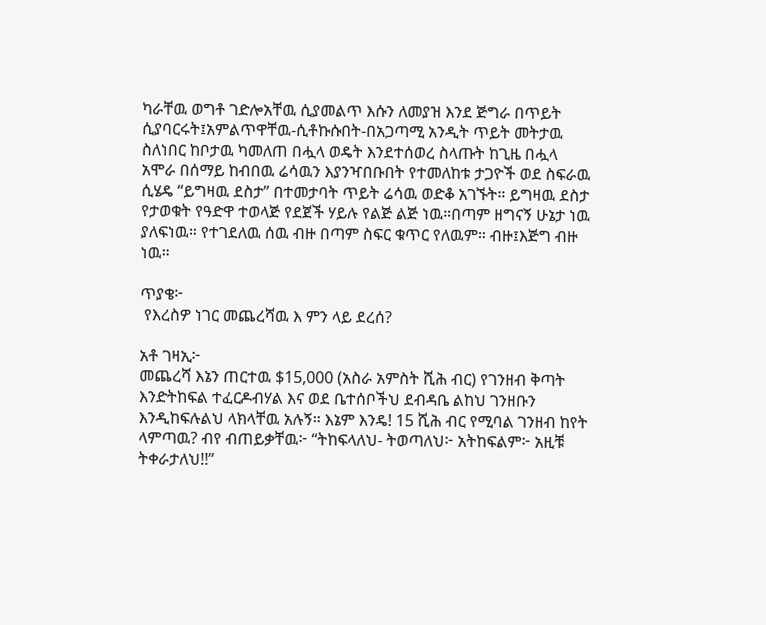ካራቸዉ ወግቶ ገድሎአቸዉ ሲያመልጥ እሱን ለመያዝ እንደ ጅግራ በጥይት ሲያባርሩት፤አምልጥዋቸዉ-ሲቶኩሱበት-በአጋጣሚ አንዲት ጥይት መትታዉ ስለነበር ከቦታዉ ካመለጠ በሗላ ወዴት እንደተሰወረ ስላጡት ከጊዜ በሗላ አሞራ በሰማይ ከብበዉ ሬሳዉን እያንዣበቡበት የተመለከቱ ታጋዮች ወደ ስፍራዉ ሲሄዴ “ይግዛዉ ደስታ” በተመታባት ጥይት ሬሳዉ ወድቆ አገኙት። ይግዛዉ ደስታ የታወቁት የዓድዋ ተወላጅ የደጀች ሃይሉ የልጅ ልጅ ነዉ።በጣም ዘግናኝ ሁኔታ ነዉ ያለፍነዉ። የተገደለዉ ሰዉ ብዙ በጣም ስፍር ቁጥር የለዉም። ብዙ፤እጅግ ብዙ ነዉ።

ጥያቄ፦
 የእረስዎ ነገር መጨረሻዉ እ ምን ላይ ደረሰ?

አቶ ገዛኢ፦
መጨረሻ እኔን ጠርተዉ $15,000 (አስራ አምስት ሺሕ ብር) የገንዘብ ቅጣት እንድትከፍል ተፈርዶብሃል እና ወደ ቤተሰቦችህ ደብዳቤ ልከህ ገንዘቡን እንዲከፍሉልህ ላክላቸዉ አሉኝ። እኔም እንዴ! 15 ሺሕ ብር የሚባል ገንዘብ ከየት ላምጣዉ? ብየ ብጠይቃቸዉ፦ “ትከፍላለህ- ትወጣለህ፦ አትከፍልም፦ አዚቹ ትቀራታለህ!!”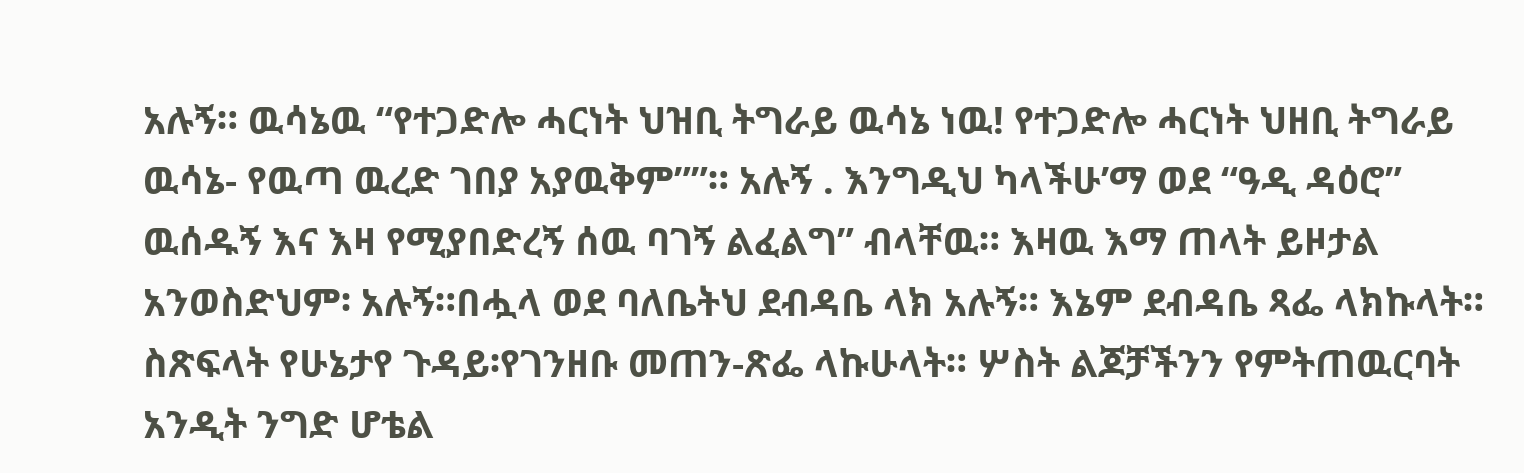አሉኝ። ዉሳኔዉ “የተጋድሎ ሓርነት ህዝቢ ትግራይ ዉሳኔ ነዉ! የተጋድሎ ሓርነት ህዘቢ ትግራይ ዉሳኔ- የዉጣ ዉረድ ገበያ አያዉቅም””። አሉኝ . እንግዲህ ካላችሁ’ማ ወደ “ዓዲ ዳዕሮ” ዉሰዱኝ እና እዛ የሚያበድረኝ ሰዉ ባገኝ ልፈልግ” ብላቸዉ። እዛዉ እማ ጠላት ይዞታል አንወስድህም፡ አሉኝ።በሗላ ወደ ባለቤትህ ደብዳቤ ላክ አሉኝ። እኔም ደብዳቤ ጻፌ ላክኩላት። ስጽፍላት የሁኔታየ ጉዳይ፡የገንዘቡ መጠን-ጽፌ ላኩሁላት። ሦስት ልጆቻችንን የምትጠዉርባት አንዲት ንግድ ሆቴል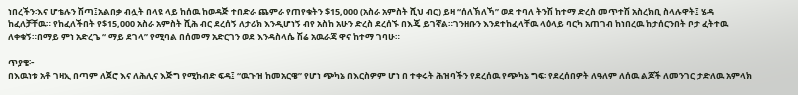ነበረችን፡እና ሆቴሉን ሽጣ፤አልበቃ ብሏት በላዩ ላይ ከሰዉ ከወዳጅ ተበድራ ጨምራ የጠየቁትን $15,000 (አስራ አምስት ሺህ ብር) ይዛ “ሰለኽለኻ” ወደ ተባለ ትንሽ ከተማ ድረስ መጥተሽ አስረክቢ ስላሉዋት፤ ሄዳ ከፈለቻቸዉ። የከፈለችበት የ$15,000 አስራ አምስት ሺሕ ብር ደረሰኝ ለታሪክ እንዲሆነኝ ብየ አስከ አሁን ድረስ ደረሰኙ በእጄ ይገኛል።ገንዘቡን እንደተከፈላቸዉ ላዕላይ ባርካ አጠገብ ከነበረዉ ከታሰርንበት ቦታ ፈትተዉ ለቀቁኝ።በማይ ምነ አድረጌ “ ማይ ደገላ” የሚባል በሰመማ አድርገን ወደ እንዳስላሴ ሽሬ አዉራጃ ዋና ከተማ ገባሁ።

ጥያቄ፦
በእዉነቱ አቶ ገዛኢ በጣም ለጀሮ እና ለሕሊና እጅግ የሚከብድ ፍዳ፤ “ዉጉዝ ከመአርዌ” የሆነ ጭካኔ በእርስዎም ሆነ በ ተቀሩት ሕዝባችን የደረሰዉ የጭካኔ ግፍ፡ የደረሰበዎት ለዓለም ለሰዉ ልጆች ለመንገር ታድለዉ አምላክ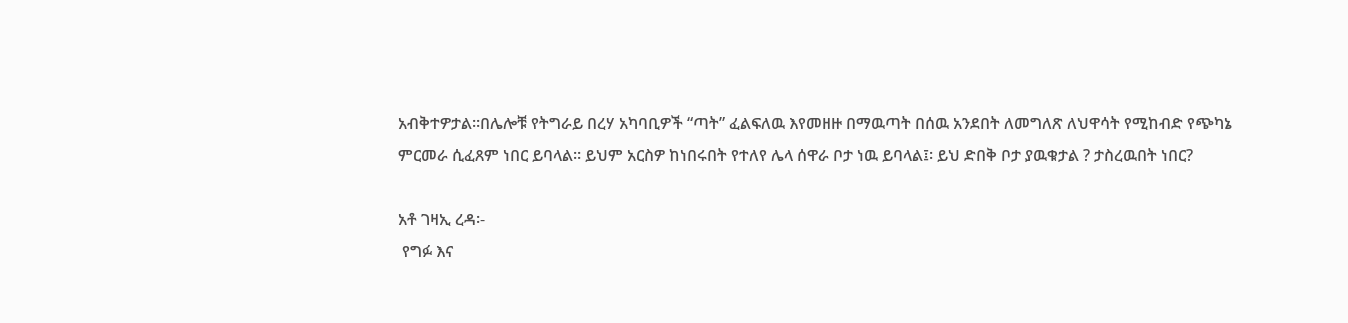አብቅተዎታል።በሌሎቹ የትግራይ በረሃ አካባቢዎች “ጣት” ፈልፍለዉ እየመዘዙ በማዉጣት በሰዉ አንደበት ለመግለጽ ለህዋሳት የሚከብድ የጭካኔ ምርመራ ሲፈጸም ነበር ይባላል። ይህም አርስዎ ከነበሩበት የተለየ ሌላ ሰዋራ ቦታ ነዉ ይባላል፤፡ ይህ ድበቅ ቦታ ያዉቁታል ? ታስረዉበት ነበር?

አቶ ገዛኢ ረዳ፡-
 የግፉ እና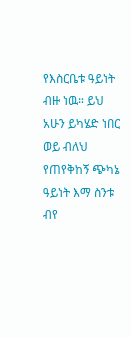የእስርቤቱ ዓይነት ብዙ ነዉ። ይህ አሁን ይካሄድ ነበር ወይ ብለህ የጠየቅከኝ ጭካኔ ዓይነት እማ ስንቱ ብየ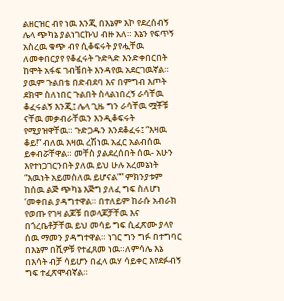ልዘርዝር ብየ ነዉ እንጂ በእኔም እኮ የደረሰብኝ ሌላ ጭካኔ ያልነገርኩህ ብዙ አለ። እኔን የፍጥኝ አስረዉ ቁጭ ብየ ሲቆፍሩት ያየሗቸዉ ለመቀበርያየ የቆፈሩት ጉድጓድ እንድቀበርበት ከሞት አፋፍ ገብቼበት እንዳየዉ አደርገዉኛል። ያዉም ጉልበቴ በድብደባ እና በምግብ እጦት ደክሞ ስለነበር ጉልበት ስላልነበረኝ ራሳቸዉ ቆፈሩልኝ እንጂ፤ ሌላ ጊዜ ግን ራሳቸዉ ሟቾቹ ናቸዉ መቃብራቸዉን እንዲቆፍሩት የሚያዝዋቸዉ። ጉድጋዱን እንደቆፈሩ፤ “እዛዉ ቆይ!” ብለዉ እዛዉ ረሽነዉ አፈር አልብሰዉ ይቀብሯቸዋል። መቸስ ያልደረሰበት ሰዉ- አሁን እየተነጋገርንበት ያለዉ ይህ ሁሉ አረመኔነት “እዉነት አይመስለዉ ይሆናል”” ምክንያቱም ከሰዉ ልጅ ጭካኔ እጅግ ያለፈ ግፍ ስለሆነ ‘መቀበል ያዳግተዋል። በተለይም ከራሱ አብራክ የወጡ የገዛ ልጆቹ በወላጆቻቸዉ እና በጎረቤቶቻቸዉ ይህ መሳይ ግፍ ሲፈጽሙ ያላየ ሰዉ ማመን ያዳግተዋል። ነገር ግን ግፉ በተግባር በእኔም በሺዎቹ የተፈጸመ ነዉ።ለምሳሌ እኔ በእሳት ብቻ ሳይሆን በፈላ ዉሃ ሳይቀር እየደፉብኝ ግፍ ተፈጽሞብኛል።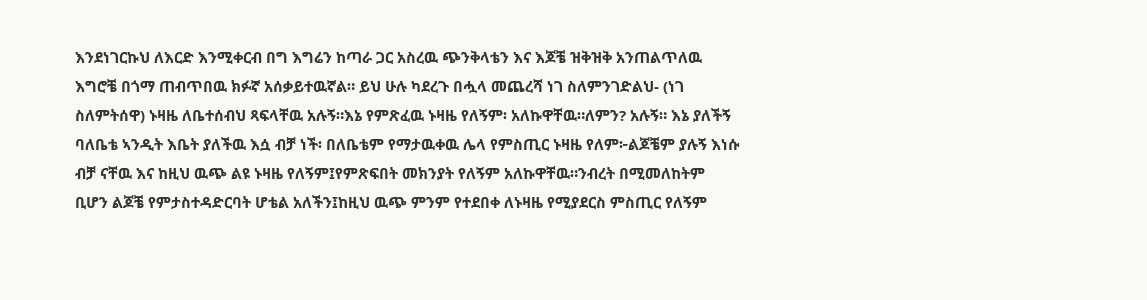እንደነገርኩህ ለእርድ እንሚቀርብ በግ እግሬን ከጣራ ጋር አስረዉ ጭንቅላቴን እና እጆቼ ዝቅዝቅ አንጠልጥለዉ እግሮቼ በጎማ ጠብጥበዉ ክፉኛ አሰቃይተዉኛል። ይህ ሁሉ ካደረጉ በሗላ መጨረሻ ነገ ስለምንገድልህ- (ነገ ስለምትሰዋ) ኑዛዜ ለቤተሰብህ ጻፍላቸዉ አሉኝ።እኔ የምጽፈዉ ኑዛዜ የለኝም፡ አለኩዋቸዉ።ለምን? አሉኝ። እኔ ያለችኝ ባለቤቴ ኣንዲት እቤት ያለችዉ እሷ ብቻ ነች፡ በለቤቴም የማታዉቀዉ ሌላ የምስጢር ኑዛዜ የለም፦ልጆቼም ያሉኝ እነሱ ብቻ ናቸዉ እና ከዚህ ዉጭ ልዩ ኑዛዜ የለኝም፤የምጽፍበት መክንያት የለኝም አለኩዋቸዉ።ንብረት በሚመለከትም ቢሆን ልጆቼ የምታስተዳድርባት ሆቴል አለችን፤ከዚህ ዉጭ ምንም የተደበቀ ለኑዛዜ የሚያደርስ ምስጢር የለኝም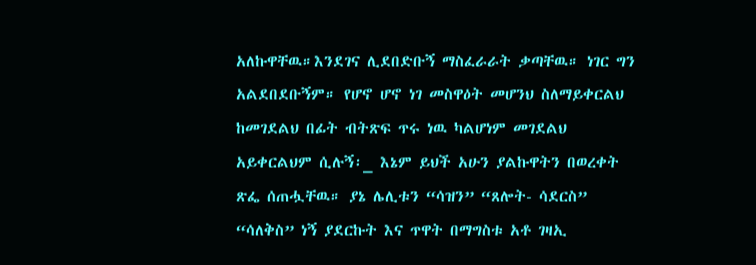አለኩዋቸዉ።እንደገና ሊደበድቡኝ ማስፈራራት ቃጣቸዉ። ነገር ግን አልደበደቡኝም። የሆኖ ሆኖ ነገ መስዋዕት መሆንህ ስለማይቀርልህ ከመገደልህ በፊት ብትጽፍ ጥሩ ነዉ ካልሆነም መገደልህ አይቀርልህም ሲሉኝ፡_ እኔም ይህች አሁን ያልኩዋትን በወረቀት ጽፌ ሰጠሗቸዉ። ያኔ ሌሊቱን “ሳዝን” “ጸሎት- ሳደርስ” “ሳለቅስ” ነኝ ያደርኩት እና ጥዋት በማግስቱ አቶ ገዛኢ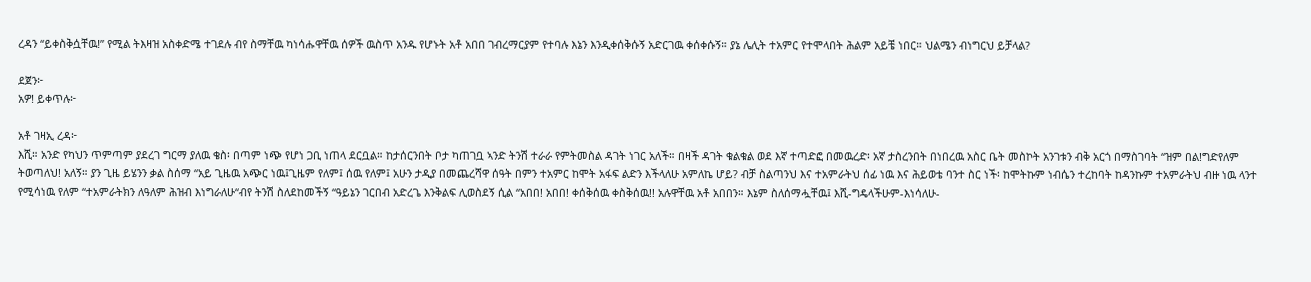ረዳን “ይቀስቅሷቸዉ!” የሚል ትእዛዝ አስቀድሜ ተገደሉ ብየ ስማቸዉ ካነሳሑዋቸዉ ሰዎች ዉስጥ አንዱ የሆኑት አቶ አበበ ገብረማርያም የተባሉ እኔን እንዲቀሰቅሱኝ አድርገዉ ቀሰቀሱኝ። ያኔ ሌሊት ተአምር የተሞላበት ሕልም አይቼ ነበር። ህልሜን ብነግርህ ይቻላል?

ደጀን፦
አዎ! ይቀጥሉ፦

አቶ ገዛኢ ረዳ፦
እሺ። አንድ የካህን ጥምጣም ያደረገ ግርማ ያለዉ ቄስ፡ በጣም ነጭ የሆነ ጋቢ ነጠላ ደርቧል። ከታሰርንበት ቦታ ካጠገቧ ኣንድ ትንሽ ተራራ የምትመስል ዳገት ነገር አለች። በዛች ዳገት ቁልቁል ወደ እኛ ተጣድፎ በመዉረድ፡ አኛ ታስረንበት በነበረዉ አስር ቤት መስኮት አንገቱን ብቅ አርጎ በማስገባት “ዝም በል!ግድየለም ትወጣለህ! አለኝ። ያን ጊዜ ይሄንን ቃል ስሰማ “አይ ጊዜዉ አጭር ነዉ፤ጊዜም የለም፤ ሰዉ የለም፤ አሁን ታዲያ በመጨረሻዋ ሰዓት በምን ተአምር ከሞት አፋፍ ልድን እችላለሁ አምለኬ ሆይ? ብቻ ስልጣንህ እና ተአምራትህ ሰፊ ነዉ እና ሕይወቴ ባንተ ስር ነች፡ ከሞትኩም ነብሴን ተረከባት ከዳንኩም ተአምራትህ ብዙ ነዉ ላንተ የሚሳነዉ የለም “ተአምራትክን ለዓለም ሕዝብ እነግራለሁ“ብየ ትንሽ ስለደከመችኝ “ዓይኔን ገርበብ አድረጌ እንቅልፍ ሊወስደኝ ሲል “አበበ! አበበ! ቀሰቅሰዉ ቀስቅሰዉ!! አሉዋቸዉ አቶ አበበን። እኔም ስለሰማሗቸዉ፤ እሺ-ግዴላችሁም-እነሳለሁ-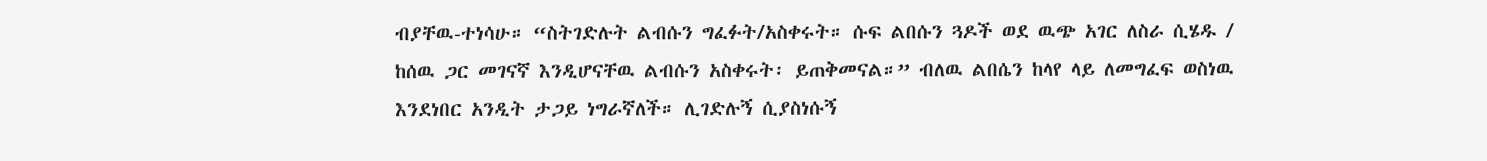ብያቸዉ-ተነሳሁ። “ስትገድሉት ልብሱን ግፈፉት/አስቀሩት። ሱፍ ልበሱን ጓዶች ወደ ዉጭ አገር ለስራ ሲሄዱ / ከሰዉ ጋር መገናኛ እንዲሆናቸዉ ልብሱን አስቀሩት፡ ይጠቅመናል።” ብለዉ ልበሴን ከላየ ላይ ለመግፈፍ ወስነዉ እንደነበር አንዲት ታጋይ ነግራኛለች። ሊገድሉኝ ሲያስነሱኝ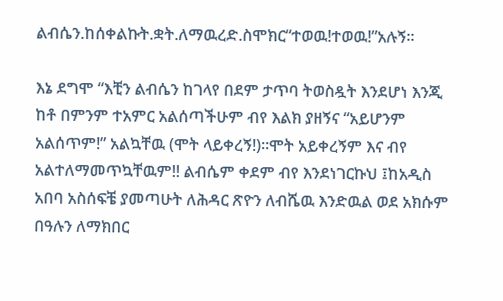ልብሴን.ከሰቀልኩት.ቋት.ለማዉረድ.ስሞክር“ተወዉ!ተወዉ!”አሉኝ።

እኔ ደግሞ “እቺን ልብሴን ከገላየ በደም ታጥባ ትወስዷት እንደሆነ እንጂ ከቶ በምንም ተአምር አልሰጣችሁም ብየ እልክ ያዘኝና “አይሆንም አልሰጥም!” አልኳቸዉ (ሞት ላይቀረኝ!)።ሞት አይቀረኝም እና ብየ አልተለማመጥኳቸዉም!! ልብሴም ቀደም ብየ እንደነገርኩህ ፤ከአዲስ አበባ አስሰፍቼ ያመጣሁት ለሕዳር ጽዮን ለብሼዉ እንድዉል ወደ አክሱም በዓሉን ለማክበር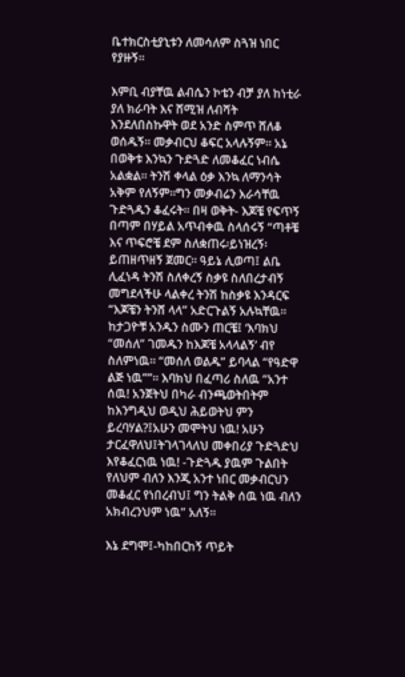ቤተክርስቲያኒቱን ለመሳለም ስጓዝ ነበር የያዙኝ።

እምቢ ብያቸዉ ልብሴን ኮቴን ብቻ ያለ ከነቲራ ያለ ክራባት እና ሸሚዝ ለብሻት እንደለበስኩዋት ወደ አንድ ስምጥ ሸለቆ ወሰዱኝ። መቃብርህ ቆፍር አላሉኝም። አኔ በወቅቱ እንኳን ጉድጓድ ለመቆፈር ነብሴ አልቋል። ትንሽ ቀላል ዕቃ እንኳ ለማንሳት አቅም የለኝም።ግን መቃብሬን እራሳቸዉ ጉድጓዱን ቆፈሩት። በዛ ወቅት- እጆቼ የፍጥኝ በጣም በሃይል አጥብቀዉ ስላሰሩኝ “ጣቶቼ እና ጥፍሮቼ ደም ስለቋጠሩ፡ይነዝረኝ፡ይጠዘጥዘኝ ጀመር። ዓይኔ ሊወጣ፤ ልቤ ሊፈነዳ ትንሽ ስለቀረኝ ስቃዩ ስለበረታብኝ መግደላችሁ ላልቀረ ትንሽ ከስቃዩ እንዳርፍ “እጆቼን ትንሸ ላላ” አድርጉልኝ አሉኳቸዉ። ከታጋዮቹ አንዱን ስሙን ጠርቼ፤ ‘እባክህ “መሰለ” ገመዱን ከእጆቼ አላላልኝ’ ብየ ስለምነዉ። “መሰለ ወልዱ” ይባላል “የዓድዋ ልጅ ነዉ””። እባክህ በፈጣሪ ስለዉ “አንተ ሰዉ! አንጀትህ በካራ ብንጫወትበትም ከእንግዲህ ወዲህ ሕይወትህ ምን ይረባሃል?፤አሁን መሞትህ ነዉ! አሁን ታርፈዋለህ፤ትገላገላለህ መቀበሪያ ጉድጓድህ እየቆፈርነዉ ነዉ! -ጉድጓዱ ያዉም ጉልበት የለህም ብለን እንጂ አንተ ነበር መቃብርህን መቆፈር የነበረብህ፤ ግን ትልቅ ሰዉ ነዉ ብለን አክብረንህም ነዉ” አለኝ።

እኔ ደግሞ፤-ካከበርከኝ ጥይት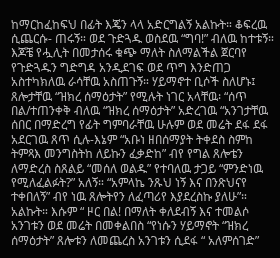ከማርከፈከፍህ በፊት እጄን ላላ አድርግልኝ አልኩት። ቆፍረዉ ሲጨርሱ- ጠሩኝ። ወደ ጉድጓዱ ወስደዉ “ግባ!” ብለዉ ከተቱኝ። እጆቼ የሗሊት በመታሰሩ ቁጭ ማለት ስለማልችል ጀርባየ የጉድጓዱን ግድግዳ አንዲደገፍ ወደ ጥግ እንድጠጋ አስተካክለዉ ራሳቸዉ አስጠጉኝ። ሃይማኖተ ቢሶች ስለሆኑ፤ ጸሎታቸዉ “ዝክረ ሰማዕታት” የሚሉት ነገር አላቸዉ፡ “ሰጥ በል/ተጠንቀቅ ብለዉ “ዝክረ ሰማዕታት” አድረገዉ “አንገታቸዉ ሰበር በማድረግ የፊት ግምባራቸዉ ሁሉም ወደ መሬት ደፋ ደፋ አደርገዉ ጸጥ ሲሉ-እኔም “አቡነ ዘበሰማያት ትቀደስ ስምከ ትምጻእ መንግስትከ ለይኩን ፈቃድከ” ብየ የግል ጸሎቴን ለማድረስ ስጸልይ “መሰለ ወልዱ” የተባለዉ ታጋይ “ምንድነዉ የሚለፈልፉት?” አለኝ። “አምላኬ ንጹህ ነኝ እና በንጽህናየ ተቀበለኝ” ብየ ነዉ ጸሎትየን ለፈጣሪየ እያደረስኩ ያለሁ”። አልኩት። እሱም “ ዞር በል! በማለት ቀለደብኝ እና ተመልሶ አንገቱን ወደ መሬት በመቀልበስ “የነሱን ሃይማኖት “ዝክረ ሰማዕታት” ጸሎቱን ለመጨረስ አንገቱን ሲደፋ “ አለምሰገድ”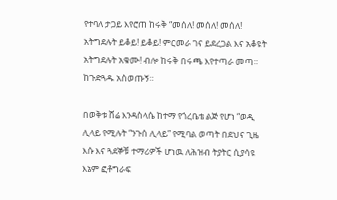የተባለ ታጋይ እየሮጠ ከሩቅ “መሰለ! መሰለ! መሰለ! አትግደሉት ይቆይ! ይቆይ! ምርመራ ገና ይደረጋል እና አቆዩት አትግደሉት አቁሙ! ብሎ ከሩቅ በሩጫ እየተጣራ መጣ። ከጉድጓዱ አስወጡኝ።

በወቅቱ ሸሬ እንዳስላሴ ከተማ የጎረቤቴ ልጅ የሆነ “ወዲ ሊላይ የሚሉት “ንጉሰ ሊላይ” የሚባል ወጣት በደህና ጊዜ እሱ እና ጓደኞቹ ተማሪዎች ሆነዉ ለሕዝብ ትያትር ሲያሳዩ እኔም ፎቶግራፍ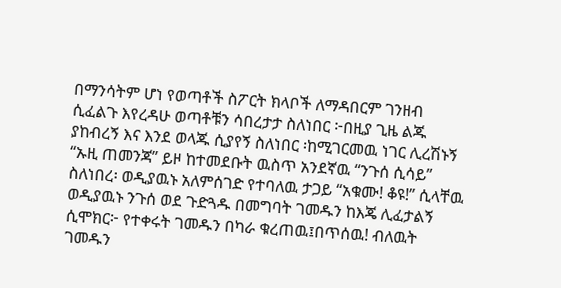በማንሳትም ሆነ የወጣቶች ስፖርት ክላቦች ለማዳበርም ገንዘብ ሲፈልጉ እየረዳሁ ወጣቶቹን ሳበረታታ ስለነበር ፦በዚያ ጊዜ ልጁ ያከብረኝ እና እንደ ወላጁ ሲያየኝ ስለነበር ፡ከሚገርመዉ ነገር ሊረሽኑኝ “ኡዚ ጠመንጃ” ይዞ ከተመደቡት ዉስጥ አንደኛዉ “ንጉሰ ሲሳይ” ስለነበረ፡ ወዲያዉኑ አለምሰገድ የተባለዉ ታጋይ “አቁሙ! ቆዩ!” ሲላቸዉ ወዲያዉኑ ንጉሰ ወደ ጉድጓዱ በመግባት ገመዱን ከእጄ ሊፈታልኝ ሲሞክር፦ የተቀሩት ገመዱን በካራ ቁረጠዉ፤በጥሰዉ! ብለዉት ገመዱን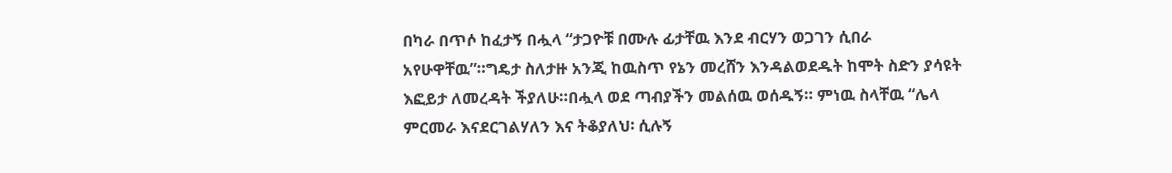በካራ በጥሶ ከፈታኝ በሗላ “ታጋዮቹ በሙሉ ፊታቸዉ እንደ ብርሃን ወጋገን ሲበራ አየሁዋቸዉ”።ግዴታ ስለታዙ አንጂ ከዉስጥ የኔን መረሸን እንዳልወደዱት ከሞት ስድን ያሳዩት እፎይታ ለመረዳት ችያለሁ።በሗላ ወደ ጣብያችን መልሰዉ ወሰዱኝ። ምነዉ ስላቸዉ “ሌላ ምርመራ እናደርገልሃለን እና ትቆያለህ፡ ሲሉኝ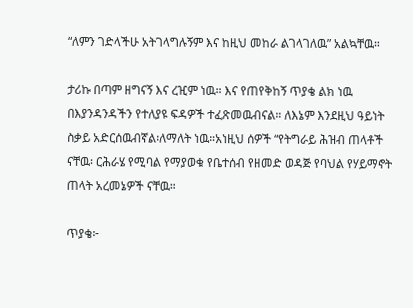“ለምን ገድላችሁ አትገላግሉኝም እና ከዚህ መከራ ልገላገለዉ” አልኳቸዉ።

ታሪኩ በጣም ዘግናኝ እና ረዢም ነዉ። እና የጠየቅከኝ ጥያቄ ልክ ነዉ በእያንዳንዳችን የተለያዩ ፍዳዎች ተፈጽመዉብናል። ለእኔም እንደዚህ ዓይነት ስቃይ አድርሰዉብኛል፡ለማለት ነዉ።አነዚህ ሰዎች “የትግራይ ሕዝብ ጠላቶች ናቸዉ፡ ርሕራሄ የሚባል የማያወቁ የቤተሰብ የዘመድ ወዳጅ የባህል የሃይማኖት ጠላት አረመኔዎች ናቸዉ።

ጥያቄ፦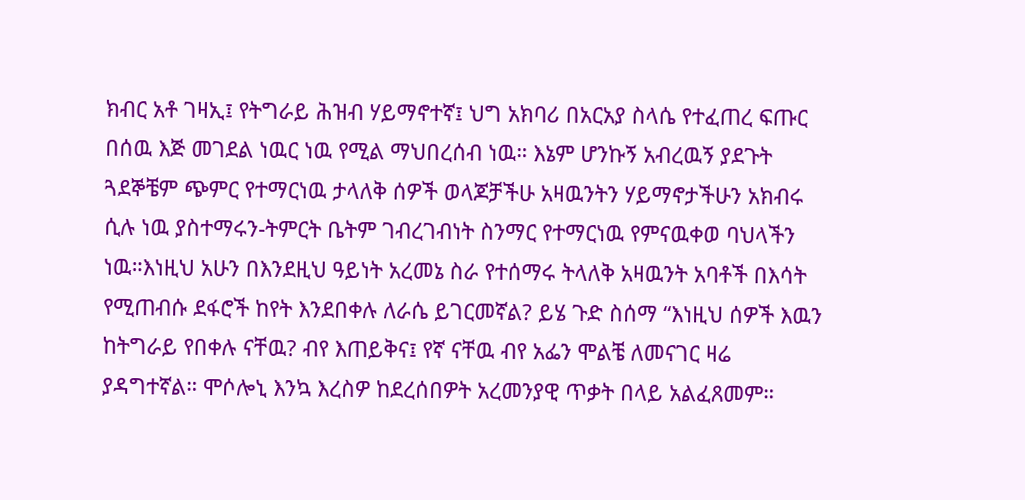ክብር አቶ ገዛኢ፤ የትግራይ ሕዝብ ሃይማኖተኛ፤ ህግ አክባሪ በአርአያ ስላሴ የተፈጠረ ፍጡር በሰዉ እጅ መገደል ነዉር ነዉ የሚል ማህበረሰብ ነዉ። እኔም ሆንኩኝ አብረዉኝ ያደጉት ጓደኞቼም ጭምር የተማርነዉ ታላለቅ ሰዎች ወላጆቻችሁ አዛዉንትን ሃይማኖታችሁን አክብሩ ሲሉ ነዉ ያስተማሩን-ትምርት ቤትም ገብረገብነት ስንማር የተማርነዉ የምናዉቀወ ባህላችን ነዉ።እነዚህ አሁን በእንደዚህ ዓይነት አረመኔ ስራ የተሰማሩ ትላለቅ አዛዉንት አባቶች በእሳት የሚጠብሱ ደፋሮች ከየት እንደበቀሉ ለራሴ ይገርመኛል? ይሄ ጉድ ስሰማ “እነዚህ ሰዎች እዉን ከትግራይ የበቀሉ ናቸዉ? ብየ እጠይቅና፤ የኛ ናቸዉ ብየ አፌን ሞልቼ ለመናገር ዛሬ ያዳግተኛል። ሞሶሎኒ እንኳ እረስዎ ከደረሰበዎት አረመንያዊ ጥቃት በላይ አልፈጸመም።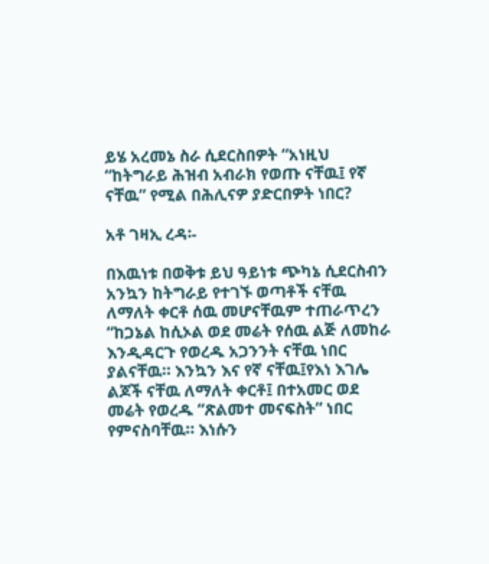ይሄ አረመኔ ስራ ሲደርስበዎት “አነዚህ “ከትግራይ ሕዝብ አብራክ የወጡ ናቸዉ፤ የኛ ናቸዉ” የሚል በሕሊናዎ ያድርበዎት ነበር?

አቶ ገዛኢ ረዳ፡-

በእዉነቱ በወቅቱ ይህ ዓይነቱ ጭካኔ ሲደርስብን አንኳን ከትግራይ የተገኙ ወጣቶች ናቸዉ ለማለት ቀርቶ ሰዉ መሆናቸዉም ተጠራጥረን “ከጋኔል ከሲኦል ወደ መሬት የሰዉ ልጅ ለመከራ እንዲዳርጉ የወረዱ አጋንንት ናቸዉ ነበር ያልናቸዉ። እንኳን እና የኛ ናቸዉ፤የእነ እገሌ ልጆች ናቸዉ ለማለት ቀርቶ፤ በተአመር ወደ መሬት የወረዱ “ጽልመተ መናፍስት” ነበር የምናስባቸዉ። እነሱን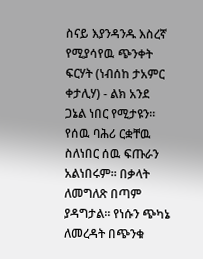ስናይ እያንዳንዱ እስረኛ የሚያሳየዉ ጭንቀት ፍርሃት (ነብሰከ ታአምር ቀታሊሃ) - ልክ አንደ ጋኔል ነበር የሚታዩን። የሰዉ ባሕሪ ርቋቸዉ ስለነበር ሰዉ ፍጡራን አልነበሩም። በቃላት ለመግለጽ በጣም ያዳግታል። የነሱን ጭካኔ ለመረዳት በጭንቁ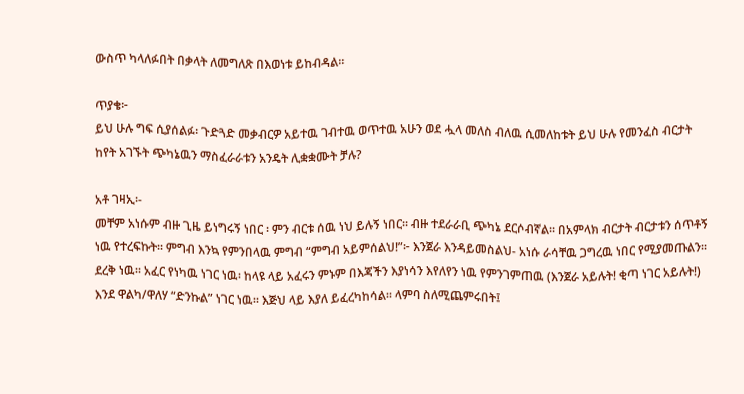ውስጥ ካላለፉበት በቃላት ለመግለጽ በእወነቱ ይከብዳል።

ጥያቄ፦
ይህ ሁሉ ግፍ ሲያሰልፉ፡ ጉድጓድ መቃብርዎ አይተዉ ገብተዉ ወጥተዉ አሁን ወደ ሗላ መለስ ብለዉ ሲመለከቱት ይህ ሁሉ የመንፈስ ብርታት ከየት አገኙት ጭካኔዉን ማስፈራራቱን አንዴት ሊቋቋሙት ቻሉ?

አቶ ገዛኢ፡-
መቸም አነሱም ብዙ ጊዜ ይነግሩኝ ነበር ፡ ምን ብርቱ ሰዉ ነህ ይሉኝ ነበር። ብዙ ተደራራቢ ጭካኔ ደርሶብኛል። በአምላክ ብርታት ብርታቱን ሰጥቶኝ ነዉ የተረፍኩት። ምግብ እንኳ የምንበላዉ ምግብ “ምግብ አይምሰልህ!”፦ እንጀራ እንዳይመስልህ- አነሱ ራሳቸዉ ጋግረዉ ነበር የሚያመጡልን። ደረቅ ነዉ። አፈር የነካዉ ነገር ነዉ፡ ከላዩ ላይ አፈሩን ምኑም በእጃችን እያነሳን እየለየን ነዉ የምንገምጠዉ (እንጀራ አይሉት! ቂጣ ነገር አይሉት!) እንደ ዋልካ/ዋለሃ “ድንኩል” ነገር ነዉ። እጅህ ላይ እያለ ይፈረካከሳል። ላምባ ስለሚጨምሩበት፤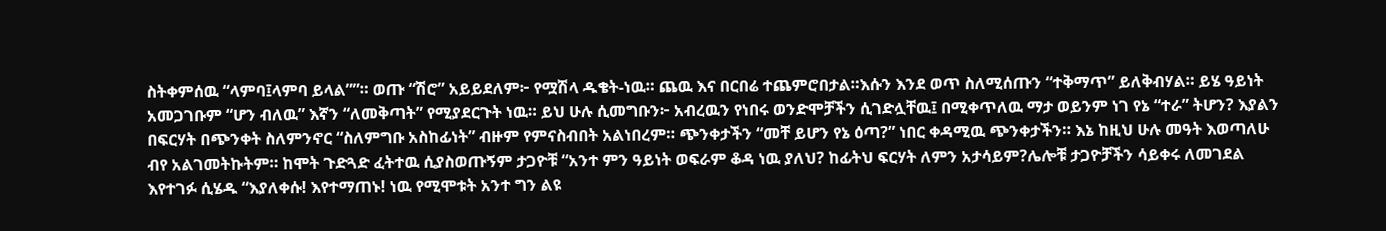ስትቀምሰዉ “ላምባ፤ላምባ ይላል””። ወጡ “ሽሮ” አይይደለም፦ የሟሽላ ዱቄት-ነዉ። ጨዉ እና በርበሬ ተጨምሮበታል።እሱን እንደ ወጥ ስለሚሰጡን “ተቅማጥ” ይለቅብሃል። ይሄ ዓይነት አመጋገቡም “ሆን ብለዉ” እኛን “ለመቅጣት” የሚያደርጉት ነዉ። ይህ ሁሉ ሲመግቡን፦ አብረዉን የነበሩ ወንድሞቻችን ሲገድሏቸዉ፤ በሚቀጥለዉ ማታ ወይንም ነገ የኔ “ተራ” ትሆን? እያልን በፍርሃት በጭንቀት ስለምንኖር “ስለምግቡ አስከፊነት” ብዙም የምናስብበት አልነበረም። ጭንቀታችን “መቸ ይሆን የኔ ዕጣ?” ነበር ቀዳሚዉ ጭንቀታችን። እኔ ከዚህ ሁሉ መዓት እወጣለሁ ብየ አልገመትኩትም። ከሞት ጉድጓድ ፈትተዉ ሲያስወጡኝም ታጋዮቹ “አንተ ምን ዓይነት ወፍራም ቆዳ ነዉ ያለህ? ከፊትህ ፍርሃት ለምን አታሳይም?ሌሎቹ ታጋዮቻችን ሳይቀሩ ለመገደል እየተገፉ ሲሄዱ “እያለቀሱ! እየተማጠኑ! ነዉ የሚሞቱት አንተ ግን ልዩ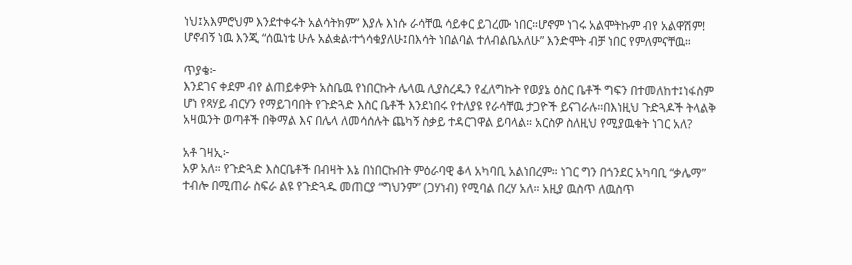ነህ፤አእምሮህም እንደተቀሩት አልሳትክም” እያሉ እነሱ ራሳቸዉ ሳይቀር ይገረሙ ነበር።ሆኖም ነገሩ አልሞትኩም ብየ አልዋሽም! ሆኖብኝ ነዉ እንጂ “ሰዉነቴ ሁሉ አልቋል፡ተጎሳቁያለሁ፤በእሳት ነበልባል ተለብልቤአለሁ” እንድሞት ብቻ ነበር የምለምናቸዉ።

ጥያቄ፦
እንደገና ቀደም ብየ ልጠይቀዎት አስቤዉ የነበርኩት ሌላዉ ሊያስረዱን የፈለግኩት የወያኔ ዕስር ቤቶች ግፍን በተመለከተ፤ነፋስም ሆነ የጻሃይ ብርሃን የማይገባበት የጉድጓድ እስር ቤቶች እንደነበሩ የተለያዩ የራሳቸዉ ታጋዮች ይናገራሉ።በእነዚህ ጉድጓዶች ትላልቅ አዛዉንት ወጣቶች በቅማል እና በሌላ ለመሳሰሉት ጨካኝ ስቃይ ተዳርገዋል ይባላል። አርስዎ ስለዚህ የሚያዉቁት ነገር አለ?

አቶ ገዛኢ፦
አዎ አለ። የጉድጓድ እስርቤቶች በብዛት እኔ በነበርኩበት ምዕራባዊ ቆላ አካባቢ አልነበረም። ነገር ግን በጎንደር አካባቢ “ቃሌማ” ተብሎ በሚጠራ ስፍራ ልዩ የጉድጓዱ መጠርያ “ግህንም” (ጋሃነብ) የሚባል በረሃ አለ። አዚያ ዉስጥ ለዉስጥ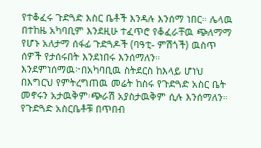የተቆፈሩ ጉድጓድ እስር ቤቶች እንዳሉ እንሰማ ነበር። ሌላዉ በተከዜ አካባቢም እንደዚሁ ተፈጥሮ የቆፈራቸዉ ጭለማማ የሆኑ አለታማ ሰፋፊ ጉድጓዶች (ባዓቲ- ምሽጎች) ዉስጥ ሰዎች የታሰሩበት እንደነበሩ እንሰማለን። እንደምነሰማዉ፦በአካባቢዉ ስትደርስ ከእላይ ሆነህ በእግርህ የምትረግጠዉ መሬት ከስሩ የጉድጓድ አስር ቤት መኖሩን አታዉቅም፡ጭራሽ አያስታዉቅም ሲሉ እንሰማለን። የጉድጓድ አስርቤቶቹ በጥበብ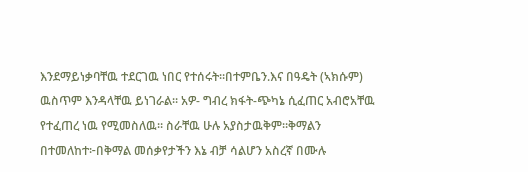እንደማይነቃባቸዉ ተደርገዉ ነበር የተሰሩት።በተምቤን.እና በዓዴት (ኣክሱም) ዉስጥም እንዳላቸዉ ይነገራል። አዎ- ግብረ ክፋት-ጭካኔ ሲፈጠር አብሮአቸዉ የተፈጠረ ነዉ የሚመስለዉ። ስራቸዉ ሁሉ አያስታዉቅም።ቅማልን በተመለከተ፦በቅማል መሰቃየታችን እኔ ብቻ ሳልሆን አስረኛ በሙሉ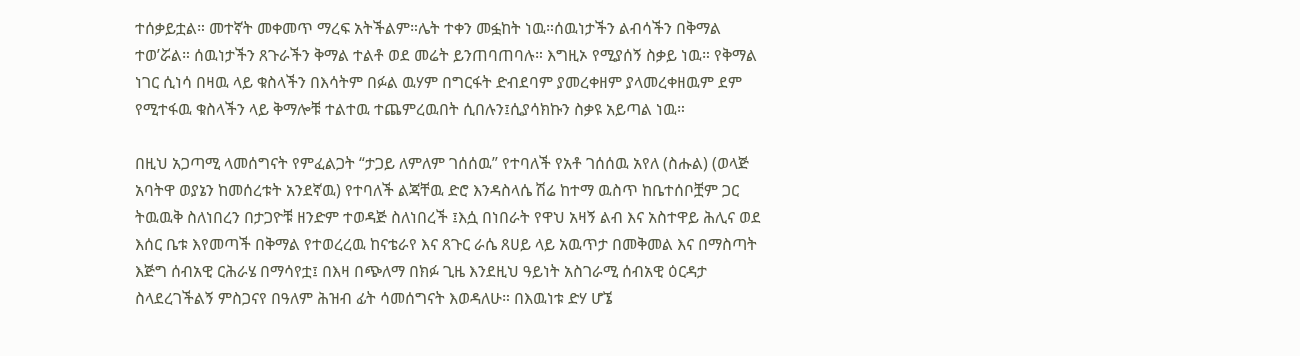ተሰቃይቷል። መተኛት መቀመጥ ማረፍ አትችልም።ሌት ተቀን መፏከት ነዉ።ሰዉነታችን ልብሳችን በቅማል ተወ’ሯል። ሰዉነታችን ጸጉራችን ቅማል ተልቶ ወደ መሬት ይንጠባጠባሉ። እግዚኦ የሚያሰኝ ስቃይ ነዉ። የቅማል ነገር ሲነሳ በዛዉ ላይ ቁስላችን በእሳትም በፉል ዉሃም በግርፋት ድብደባም ያመረቀዘም ያላመረቀዘዉም ደም የሚተፋዉ ቁስላችን ላይ ቅማሎቹ ተልተዉ ተጨምረዉበት ሲበሉን፤ሲያሳክኩን ስቃዩ አይጣል ነዉ።

በዚህ አጋጣሚ ላመሰግናት የምፈልጋት “ታጋይ ለምለም ገሰሰዉ” የተባለች የአቶ ገሰሰዉ አየለ (ስሑል) (ወላጅ አባትዋ ወያኔን ከመሰረቱት አንደኛዉ) የተባለች ልጃቸዉ ድሮ እንዳስላሴ ሽሬ ከተማ ዉስጥ ከቤተሰቦቿም ጋር ትዉዉቅ ስለነበረን በታጋዮቹ ዘንድም ተወዳጅ ስለነበረች ፤እሷ በነበራት የዋህ አዛኝ ልብ እና አስተዋይ ሕሊና ወደ እሰር ቤቱ እየመጣች በቅማል የተወረረዉ ከናቴራየ እና ጸጉር ራሴ ጸሀይ ላይ አዉጥታ በመቅመል እና በማስጣት እጅግ ሰብአዊ ርሕራሄ በማሳየቷ፤ በእዛ በጭለማ በክፉ ጊዜ እንደዚህ ዓይነት አስገራሚ ሰብአዊ ዕርዳታ ስላደረገችልኝ ምስጋናየ በዓለም ሕዝብ ፊት ሳመሰግናት እወዳለሁ። በእዉነቱ ድሃ ሆኜ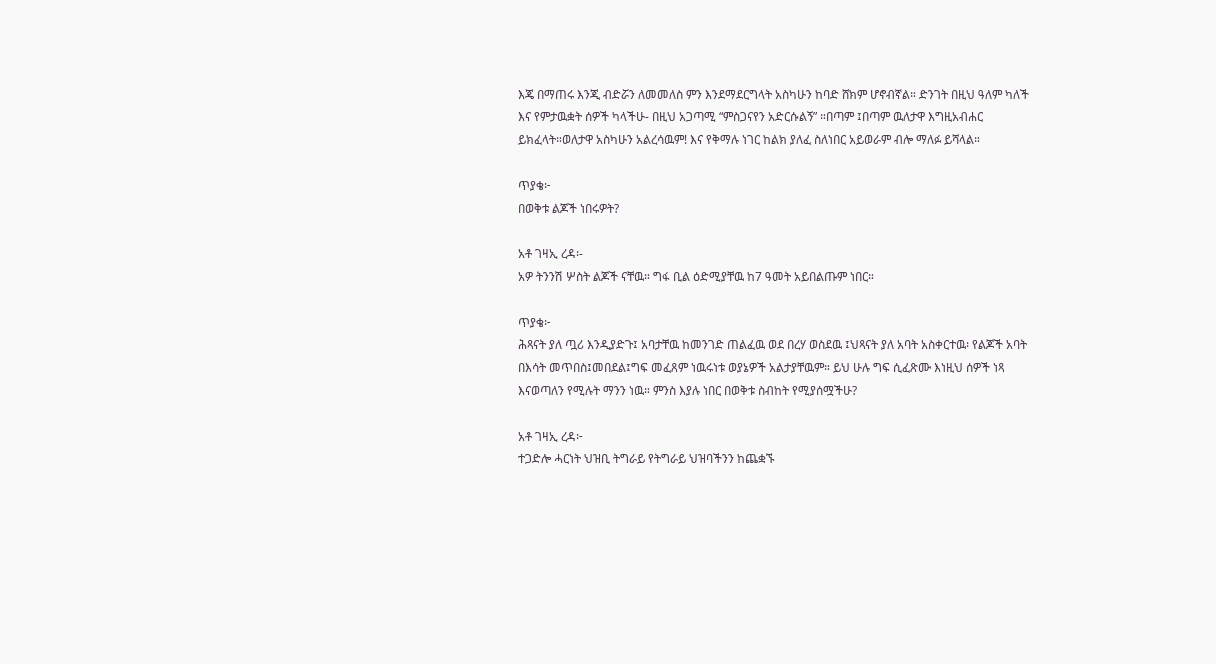እጄ በማጠሩ እንጂ ብድሯን ለመመለስ ምን እንደማደርግላት አስካሁን ከባድ ሸክም ሆኖብኛል። ድንገት በዚህ ዓለም ካለች እና የምታዉቋት ሰዎች ካላችሁ- በዚህ አጋጣሚ “ምስጋናየን አድርሱልኝ” ።በጣም ፤በጣም ዉለታዋ እግዚአብሐር ይክፈላት።ወለታዋ አስካሁን አልረሳዉም! እና የቅማሉ ነገር ከልክ ያለፈ ስለነበር አይወራም ብሎ ማለፉ ይሻላል።

ጥያቄ፦
በወቅቱ ልጆች ነበሩዎት?

አቶ ገዛኢ ረዳ፡-
አዎ ትንንሽ ሦስት ልጆች ናቸዉ። ግፋ ቢል ዕድሚያቸዉ ከ7 ዓመት አይበልጡም ነበር።

ጥያቄ፦
ሕጻናት ያለ ጧሪ እንዲያድጉ፤ አባታቸዉ ከመንገድ ጠልፈዉ ወደ በረሃ ወስደዉ ፤ህጻናት ያለ አባት አስቀርተዉ፡ የልጆች አባት በእሳት መጥበስ፤መበደል፤ግፍ መፈጸም ነዉሩነቱ ወያኔዎች አልታያቸዉም። ይህ ሁሉ ግፍ ሲፈጽሙ እነዚህ ሰዎች ነጻ እናወጣለን የሚሉት ማንን ነዉ። ምንስ እያሉ ነበር በወቅቱ ስብከት የሚያሰሟችሁ?

አቶ ገዛኢ ረዳ፦
ተጋድሎ ሓርነት ህዝቢ ትግራይ የትግራይ ህዝባችንን ከጨቋኙ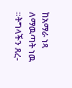ከአማራ ነጻ ለማዉጣት ነዉ ።ትግላችን ጸረ-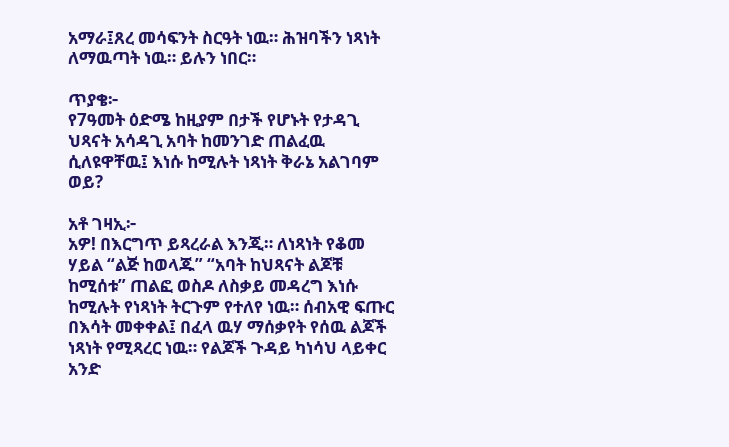አማራ፤ጸረ መሳፍንት ስርዓት ነዉ። ሕዝባችን ነጻነት ለማዉጣት ነዉ። ይሉን ነበር።

ጥያቄ፦
የ7ዓመት ዕድሜ ከዚያም በታች የሆኑት የታዳጊ ህጻናት አሳዳጊ አባት ከመንገድ ጠልፈዉ ሲለዩዋቸዉ፤ እነሱ ከሚሉት ነጻነት ቅራኔ አልገባም ወይ?

አቶ ገዛኢ፦
አዎ! በእርግጥ ይጻረራል እንጂ። ለነጻነት የቆመ ሃይል “ልጅ ከወላጁ” “አባት ከህጻናት ልጆቹ ከሚሰቱ” ጠልፎ ወስዶ ለስቃይ መዳረግ እነሱ ከሚሉት የነጻነት ትርጉም የተለየ ነዉ። ሰብአዊ ፍጡር በእሳት መቀቀል፤ በፈላ ዉሃ ማሰቃየት የሰዉ ልጆች ነጻነት የሚጻረር ነዉ። የልጆች ጉዳይ ካነሳህ ላይቀር አንድ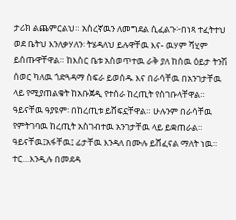ታሪክ ልጨምርልህ። አስረኛዉን ለመግደል ሲፈልጉ፦በነጻ ተፈትተህ ወደ ቤትህ እንለቃሃለን፡ ትሄዳለህ ይሉዋቸዉ እና- ዉሃም ሻሂም ይሰጡዋቸዋል። ከእስር ቤቱ አስወጥተዉ ራቅ ያለ ከሰዉ ዕይታ ትንሽ ሰወር ካለዉ ጎድጓዳማ ስፍራ ይወሰዱ እና በራሳቸዉ በአንገታቸዉ ላይ የሚያጠልቁት ከአቡጀዲ የተሰራ ከረጢት የስገቡላቸዋል። ዓይናቸዉ ዓያዩም፡ በከረጢቱ ይሸፍኗቸዋል። ሁሉንም በራሳቸዉ የምትገባዉ ከረጢት አስገብተዉ አንገታቸዉ ላይ ይቋጠራል። ዓይናቸዉ፤አፋቸዉ፤ ፊታቸዉ እንዳለ በሙሉ ይሸፈናል ማለት ነዉ። ተር…እንዲሉ በመደዳ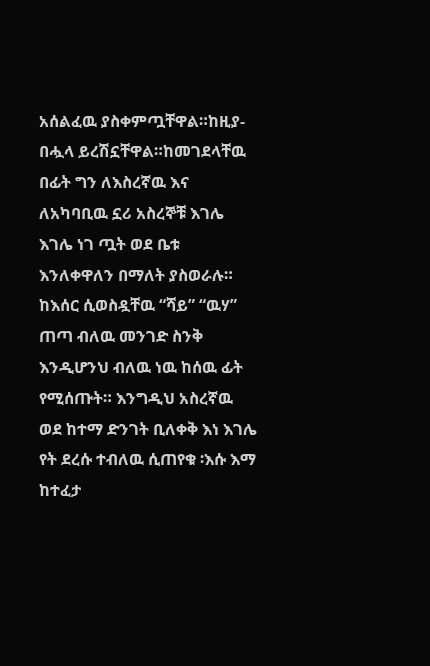አሰልፈዉ ያስቀምጧቸዋል።ከዚያ-በሗላ ይረሽኗቸዋል።ከመገደላቸዉ በፊት ግን ለእስረኛዉ እና ለአካባቢዉ ኗሪ አስረኞቹ እገሌ እገሌ ነገ ጧት ወደ ቤቱ እንለቀዋለን በማለት ያስወራሉ። ከእሰር ሲወስዷቸዉ “ሻይ” “ዉሃ” ጠጣ ብለዉ መንገድ ስንቅ እንዲሆንህ ብለዉ ነዉ ከሰዉ ፊት የሚሰጡት። እንግዲህ አስረኛዉ ወደ ከተማ ድንገት ቢለቀቅ እነ እገሌ የት ደረሱ ተብለዉ ሲጠየቁ ፡እሱ እማ ከተፈታ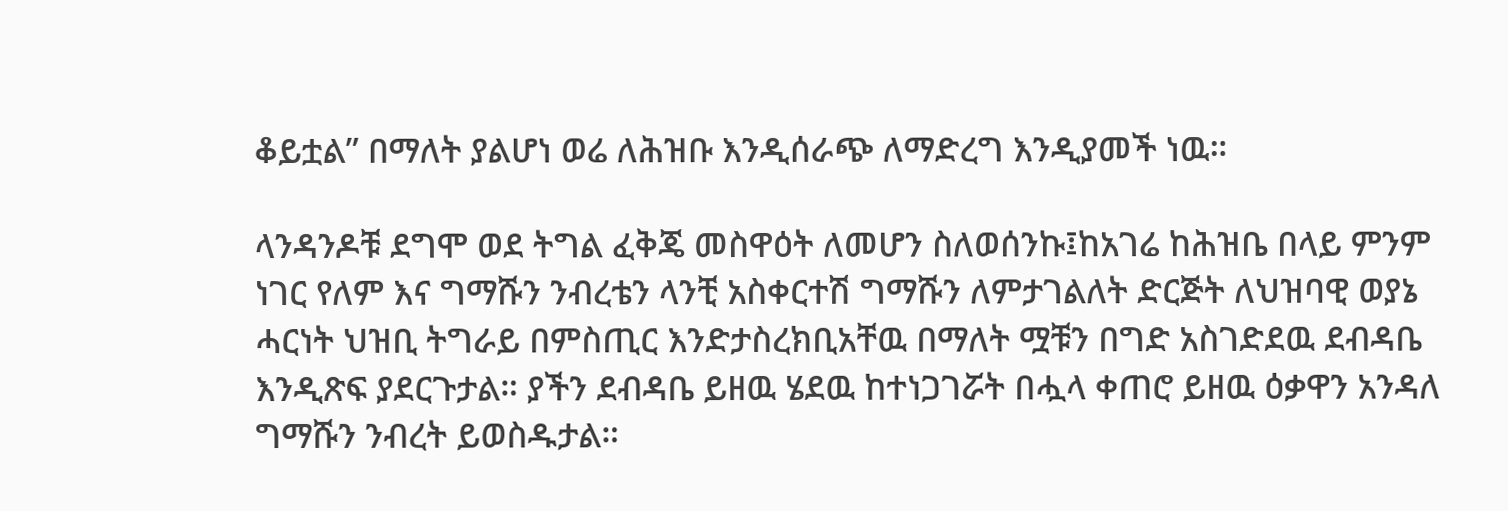ቆይቷል” በማለት ያልሆነ ወሬ ለሕዝቡ እንዲሰራጭ ለማድረግ እንዲያመች ነዉ።

ላንዳንዶቹ ደግሞ ወደ ትግል ፈቅጄ መስዋዕት ለመሆን ስለወሰንኩ፤ከአገሬ ከሕዝቤ በላይ ምንም ነገር የለም እና ግማሹን ንብረቴን ላንቺ አስቀርተሽ ግማሹን ለምታገልለት ድርጅት ለህዝባዊ ወያኔ ሓርነት ህዝቢ ትግራይ በምስጢር እንድታስረክቢአቸዉ በማለት ሟቹን በግድ አስገድደዉ ደብዳቤ እንዲጽፍ ያደርጉታል። ያችን ደብዳቤ ይዘዉ ሄደዉ ከተነጋገሯት በሗላ ቀጠሮ ይዘዉ ዕቃዋን አንዳለ ግማሹን ንብረት ይወስዱታል።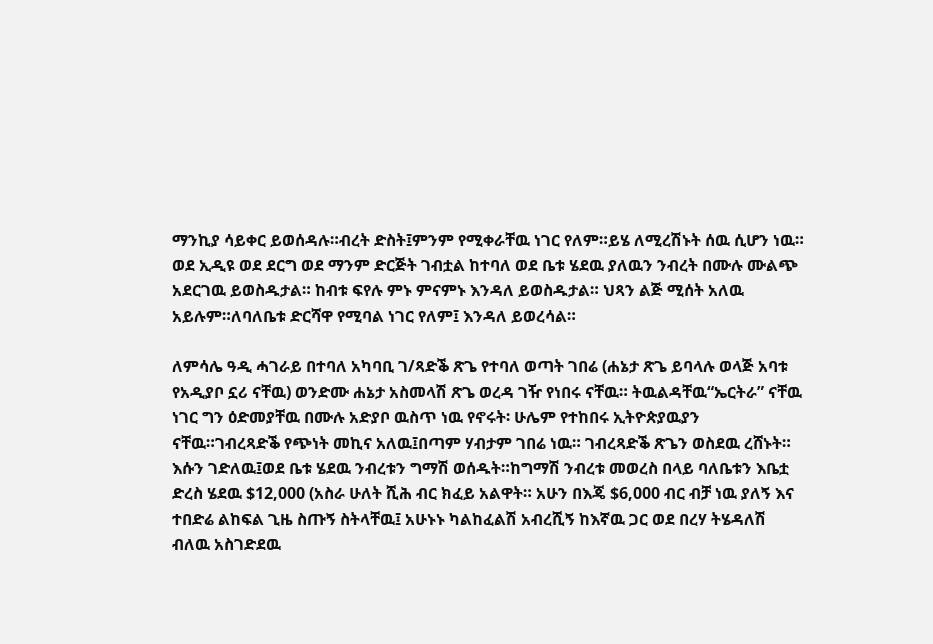ማንኪያ ሳይቀር ይወሰዳሉ።ብረት ድስት፤ምንም የሚቀራቸዉ ነገር የለም።ይሄ ለሚረሽኑት ሰዉ ሲሆን ነዉ። ወደ ኢዲዩ ወደ ደርግ ወደ ማንም ድርጅት ገብቷል ከተባለ ወደ ቤቱ ሄደዉ ያለዉን ንብረት በሙሉ ሙልጭ አደርገዉ ይወስዱታል። ከብቱ ፍየሉ ምኑ ምናምኑ እንዳለ ይወስዱታል። ህጻን ልጅ ሚሰት አለዉ አይሉም።ለባለቤቱ ድርሻዋ የሚባል ነገር የለም፤ እንዳለ ይወረሳል።

ለምሳሌ ዓዲ ሓገራይ በተባለ አካባቢ ገ/ጻድቕ ጽጌ የተባለ ወጣት ገበሬ (ሐኔታ ጽጌ ይባላሉ ወላጅ አባቱ የአዲያቦ ኗሪ ናቸዉ) ወንድሙ ሐኔታ አስመላሽ ጽጌ ወረዳ ገዥ የነበሩ ናቸዉ። ትዉልዳቸዉ“ኤርትራ” ናቸዉ ነገር ግን ዕድመያቸዉ በሙሉ አድያቦ ዉስጥ ነዉ የኖሩት፡ ሁሌም የተከበሩ ኢትዮጵያዉያን ናቸዉ።ገብረጻድቕ የጭነት መኪና አለዉ፤በጣም ሃብታም ገበሬ ነዉ። ገብረጻድቕ ጽጌን ወስደዉ ረሸኑት። እሱን ገድለዉ፤ወደ ቤቱ ሄደዉ ንብረቱን ግማሽ ወሰዱት።ከግማሽ ንብረቱ መወረስ በላይ ባለቤቱን እቤቷ ድረስ ሄደዉ $12,000 (አስራ ሁለት ሺሕ ብር ክፈይ አልዋት። አሁን በእጄ $6,000 ብር ብቻ ነዉ ያለኝ እና ተበድሬ ልከፍል ጊዜ ስጡኝ ስትላቸዉ፤ አሁኑኑ ካልከፈልሽ አብረሺኝ ከእኛዉ ጋር ወደ በረሃ ትሄዳለሽ ብለዉ አስገድደዉ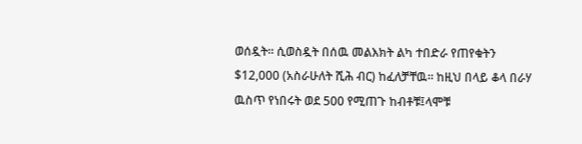ወሰዷት። ሲወስዷት በሰዉ መልእክት ልካ ተበድራ የጠየቁትን $12,000 (አስራሁለት ሺሕ ብር) ከፈለቻቸዉ። ከዚህ በላይ ቆላ በራሃ ዉስጥ የነበሩት ወደ 500 የሚጠጉ ከብቶቹ፤ላሞቹ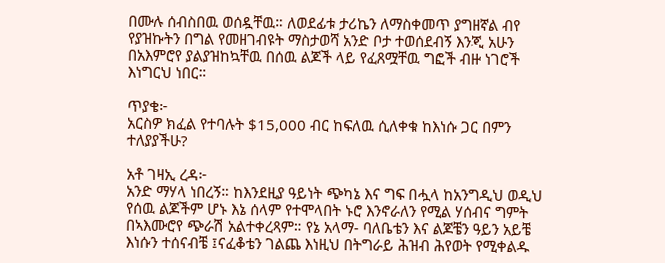በሙሉ ሰብስበዉ ወሰዷቸዉ። ለወደፊቱ ታሪኬን ለማስቀመጥ ያግዘኛል ብየ የያዝኩትን በግል የመዘገብዩት ማስታወሻ አንድ ቦታ ተወሰደብኝ እንጂ አሁን በአእምሮየ ያልያዝከኳቸዉ በሰዉ ልጆች ላይ የፈጸሟቸዉ ግፎች ብዙ ነገሮች እነግርህ ነበር።

ጥያቄ፦
አርስዎ ክፈል የተባሉት $15,000 ብር ከፍለዉ ሲለቀቁ ከእነሱ ጋር በምን ተለያያችሁ?

አቶ ገዛኢ ረዳ፦
አንድ ማሃላ ነበረኝ። ከእንደዚያ ዓይነት ጭካኔ እና ግፍ በሗላ ከአንግዲህ ወዲህ የሰዉ ልጆችም ሆኑ እኔ ሰላም የተሞላበት ኑሮ እንኖራለን የሚል ሃሰብና ግምት በኣእሙሮየ ጭራሽ አልተቀረጻም። የኔ አላማ- ባለቤቴን እና ልጆቼን ዓይን አይቼ እነሱን ተሰናብቼ ፤ናፈቆቴን ገልጨ እነዚህ በትግራይ ሕዝብ ሕየወት የሚቀልዱ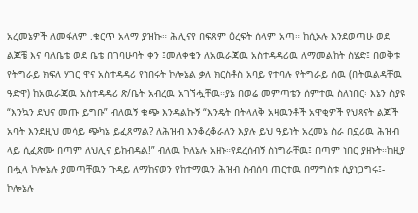አረመኔዎች ለመፋለም .ቁርጥ አላማ ያዝኩ። ሕሊናየ በፍጸም ዕረፍት ሰላም አጣ። ከሲኦሉ እንደወጣሁ ወደ ልጆቼ እና ባለቤቴ ወደ ቤቴ በገባሁባት ቀን ፤መለቀቄን ለአዉራጃዉ አስተዳዳሪዉ ለማመልከት ስሄድ፤ በወቅቱ የትግራይ ክፍለ ሃገር ዋና አስተዳዳሪ የነበሩት ኮሎኔል ቃለ ክርስቶስ አባይ የተባሉ የትግራይ ሰዉ (በትዉልዳቸዉ ዓድዋ) ከአዉራጃዉ አስተዳዳሪ ጽ/ቤት አብረዉ አገኘሗቸዉ።ያኔ በወሬ መምጣቴን ሰምተዉ ስለነበር፡ እኔን ስያዩ “እንኳን ደህና መጡ ይግቡ” ብለዉኝ ቁጭ እንዳልኩኝ “እንዴት በትላለቅ አዛዉንቶች አዋቂዎች የህጻናት ልጆች አባት እንደዚህ መሳይ ጭካኔ ይፈጸማል? ለሕዝብ እንቆረቆራለን እያሉ ይህ ዓይነት አረመኔ ስራ በኗሪዉ ሕዝብ ላይ ሲፈጽሙ በጣም ለህሊና ይከብዳል!” ብለዉ ኮለኔሉ አዘኑ።የደረሰብኝ ስነግራቸዉ፤ በጣም ነበር ያዘኑት።ከዚያ በሗላ ኮሎኔሉ ያመጣቸዉን ጉዳይ ለማከናወን የከተማዉን ሕዝብ ስብሰባ ጠርተዉ በማግስቱ ሲያነጋግሩ፤- ኮሎኔሉ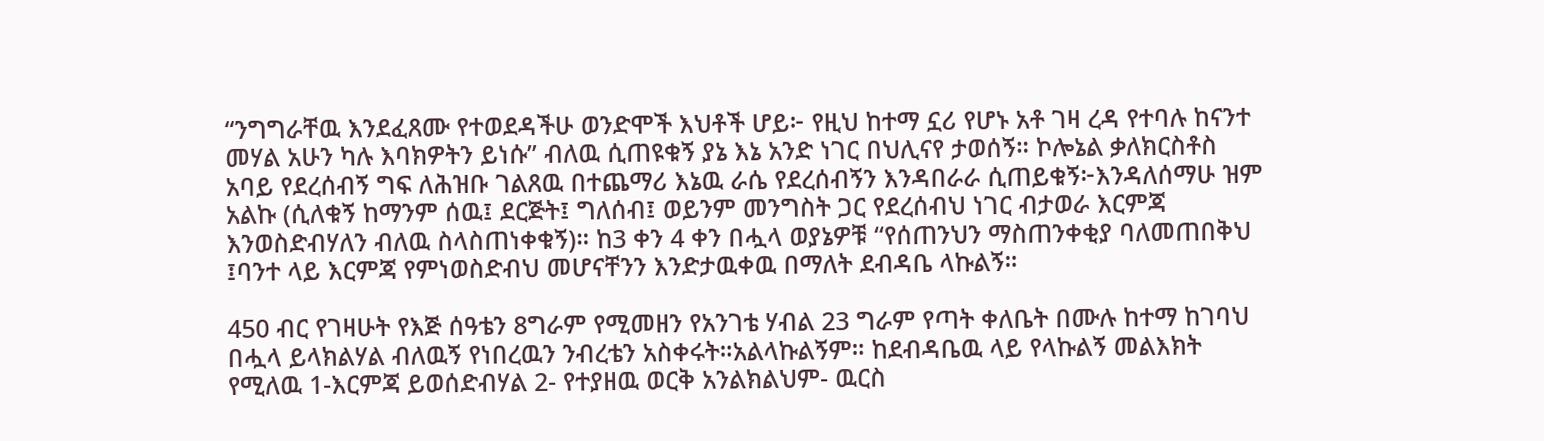“ንግግራቸዉ እንደፈጸሙ የተወደዳችሁ ወንድሞች እህቶች ሆይ፦ የዚህ ከተማ ኗሪ የሆኑ አቶ ገዛ ረዳ የተባሉ ከናንተ መሃል አሁን ካሉ እባክዎትን ይነሱ” ብለዉ ሲጠዩቁኝ ያኔ እኔ አንድ ነገር በህሊናየ ታወሰኝ። ኮሎኔል ቃለክርስቶስ አባይ የደረሰብኝ ግፍ ለሕዝቡ ገልጸዉ በተጨማሪ እኔዉ ራሴ የደረሰብኝን እንዳበራራ ሲጠይቁኝ፦እንዳለሰማሁ ዝም አልኩ (ሲለቁኝ ከማንም ሰዉ፤ ደርጅት፤ ግለሰብ፤ ወይንም መንግስት ጋር የደረሰብህ ነገር ብታወራ እርምጃ እንወስድብሃለን ብለዉ ስላስጠነቀቁኝ)። ከ3 ቀን 4 ቀን በሗላ ወያኔዎቹ “የሰጠንህን ማስጠንቀቂያ ባለመጠበቅህ ፤ባንተ ላይ እርምጃ የምነወስድብህ መሆናቸንን እንድታዉቀዉ በማለት ደብዳቤ ላኩልኝ።

450 ብር የገዛሁት የእጅ ሰዓቴን 8ግራም የሚመዘን የአንገቴ ሃብል 23 ግራም የጣት ቀለቤት በሙሉ ከተማ ከገባህ በሗላ ይላክልሃል ብለዉኝ የነበረዉን ንብረቴን አስቀሩት።አልላኩልኝም። ከደብዳቤዉ ላይ የላኩልኝ መልእክት የሚለዉ 1-እርምጃ ይወሰድብሃል 2- የተያዘዉ ወርቅ አንልክልህም- ዉርስ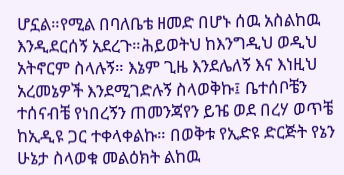ሆኗል።የሚል በባለቤቴ ዘመድ በሆኑ ሰዉ አስልከዉ እንዲደርሰኝ አደረጉ።ሕይወትህ ከእንግዲህ ወዲህ አትኖርም ስላሉኝ። እኔም ጊዜ እንደሌለኝ እና እነዚህ አረመኔዎች እንደሚገድሉኝ ስላወቅኩ፤ ቤተሰቦቼን ተሰናብቼ የነበረኝን ጠመንጃየን ይዤ ወደ በረሃ ወጥቼ ከኢዲዩ ጋር ተቀላቀልኩ። በወቅቱ የኢድዩ ድርጅት የኔን ሁኔታ ስላወቁ መልዕክት ልከዉ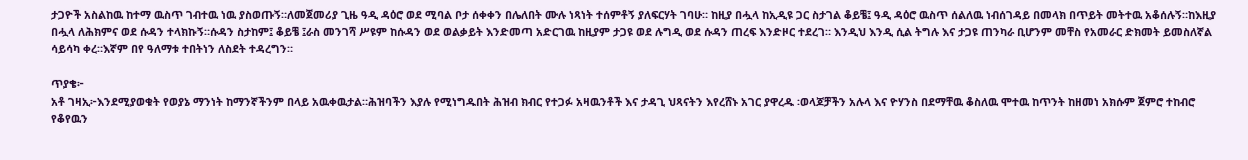ታጋዮች አስልከዉ ከተማ ዉስጥ ገብተዉ ነዉ ያስወጡኝ።ለመጀመሪያ ጊዜ ዓዲ ዳዕሮ ወደ ሚባል ቦታ ሰቀቀን በሌለበት ሙሉ ነጻነት ተሰምቶኝ ያለፍርሃት ገባሁ። ከዚያ በሗላ ከኢዲዩ ጋር ስታገል ቆይቼ፤ ዓዲ ዳዕሮ ዉስጥ ሰልለዉ ነብሰገዳይ በመላክ በጥይት መትተዉ አቆሰሉኝ።ከእዚያ በሗላ ለሕክምና ወደ ሱዳን ተላክኩኝ።ሱዳን ስታከም፤ ቆይቼ ፤ራስ መንገሻ ሥዩም ከሱዳን ወደ ወልቃይት እንድመጣ አድርገዉ ከዚያም ታጋዩ ወደ ሉግዲ ወደ ሱዳን ጠረፍ እንድዞር ተደረገ። እንዲህ እንዲ ሲል ትግሉ እና ታጋዩ ጠንካራ ቢሆንም መቸስ የአመራር ድክመት ይመስለኛል ሳይሳካ ቀረ።እኛም በየ ዓለማቱ ተበትነን ለስደት ተዳረግን።

ጥያቄ፦
አቶ ገዛኢ፦እንደሚያወቁት የወያኔ ማንነት ከማንኛችንም በላይ አዉቀዉታል።ሕዝባችን እያሉ የሚነግዱበት ሕዝብ ክብር የተጋፉ አዛዉንቶች እና ታዳጊ ህጻናትን እየረሸኑ አገር ያዋረዱ ፡ወላጆቻችን አሉላ እና ዮሃንስ በደማቸዉ ቆስለዉ ሞተዉ ከጥንት ከዘመነ አክሱም ጀምሮ ተከብሮ የቆየዉን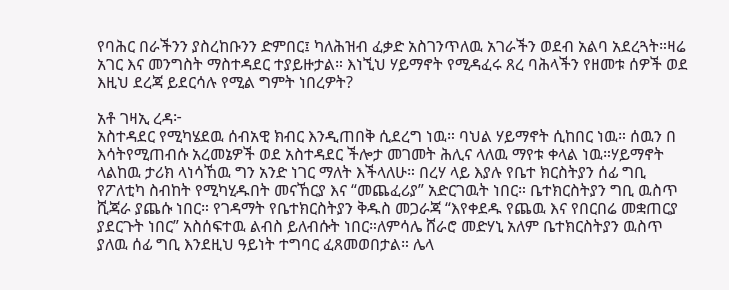የባሕር በራችንን ያስረከቡንን ድምበር፤ ካለሕዝብ ፈቃድ አስገንጥለዉ አገራችን ወደብ አልባ አደረጓት።ዛሬ አገር እና መንግስት ማስተዳደር ተያይዙታል። እነኚህ ሃይማኖት የሚዳፈሩ ጸረ ባሕላችን የዘመቱ ሰዎች ወደ እዚህ ደረጃ ይደርሳሉ የሚል ግምት ነበረዎት?

አቶ ገዛኢ ረዳ፦
አስተዳደር የሚካሄደዉ ሰብአዊ ክብር እንዲጠበቅ ሲደረግ ነዉ። ባህል ሃይማኖት ሲከበር ነዉ። ሰዉን በ እሳትየሚጠብሱ አረመኔዎች ወደ አስተዳደር ችሎታ መገመት ሕሊና ላለዉ ማየቱ ቀላል ነዉ።ሃይማኖት ላልከዉ ታሪክ ላነሳኸዉ ግን አንድ ነገር ማለት እችላለሁ። በረሃ ላይ እያሉ የቤተ ክርስትያን ሰፊ ግቢ የፖለቲካ ስብከት የሚካሂዱበት መናኸርያ እና “መጨፈሪያ” አድርገዉት ነበር። ቤተክርስትያን ግቢ ዉስጥ ሺጃራ ያጨሱ ነበር። የገዳማት የቤተክርስትያን ቅዱስ መጋራጃ “እየቀደዱ የጨዉ እና የበርበሬ መቋጠርያ ያደርጉት ነበር” አስሰፍተዉ ልብስ ይለብሱት ነበር።ለምሳሌ ሸራሮ መድሃኒ አለም ቤተክርስትያን ዉስጥ ያለዉ ሰፊ ግቢ እንደዚህ ዓይነት ተግባር ፈጸመወበታል። ሌላ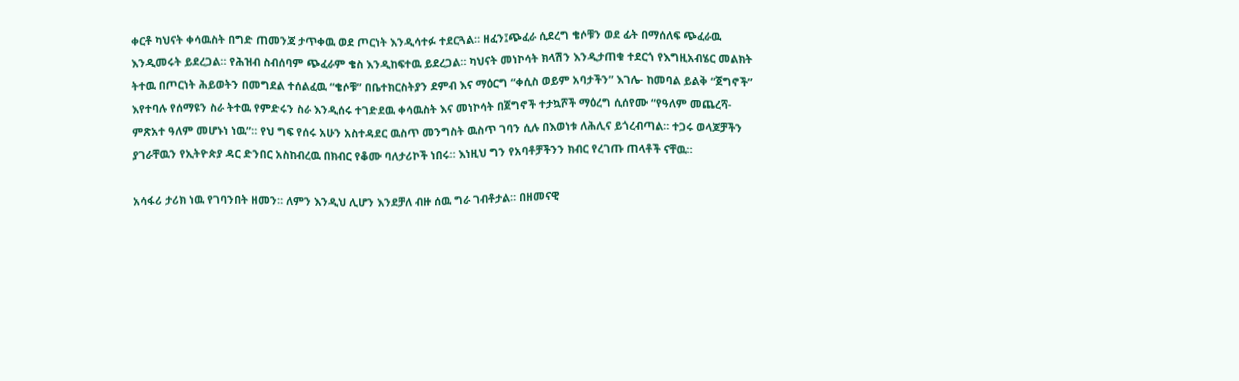ቀርቶ ካህናት ቀሳዉስት በግድ ጠመንጃ ታጥቀዉ ወደ ጦርነት እንዲሳተፉ ተደርጓል። ዘፈን፤ጭፈራ ሲደረግ ቄሶቹን ወደ ፊት በማሰለፍ ጭፈራዉ እንዲመሩት ይደረጋል። የሕዝብ ስብሰባም ጭፈራም ቄስ እንዲከፍተዉ ይደረጋል። ካህናት መነኮሳት ክላሽን እንዲታጠቁ ተደርጎ የእግዚአብሄር መልክት ትተዉ በጦርነት ሕይወትን በመግደል ተሰልፈዉ “ቄሶቹ” በቤተክርስትያን ደምብ እና ማዕርግ “ቀሲስ ወይም አባታችን” እገሌ- ከመባል ይልቅ “ጀግኖች” እየተባሉ የሰማዩን ስራ ትተዉ የምድሩን ስራ እንዲሰሩ ተገድደዉ ቀሳዉስት እና መነኮሳት በጀግኖች ተታኳሾች ማዕረግ ሲሰየሙ “የዓለም መጨረሻ- ምጽአተ ዓለም መሆኑነ ነዉ”። የህ ግፍ የሰሩ አሁን አስተዳደር ዉስጥ መንግስት ዉስጥ ገባን ሲሉ በእወነቱ ለሕሊና ይጎረብጣል። ተጋሩ ወላጆቻችን ያገራቸዉን የኢትዮጵያ ዳር ድንበር አስከብረዉ በክብር የቆሙ ባለታሪኮች ነበሩ። እነዚህ ግን የአባቶቻችንን ክብር የረገጡ ጠላቶች ናቸዉ።

አሳፋሪ ታሪክ ነዉ የገባንበት ዘመን። ለምን እንዲህ ሊሆን እንደቻለ ብዙ ሰዉ ግራ ገብቶታል። በዘመናዊ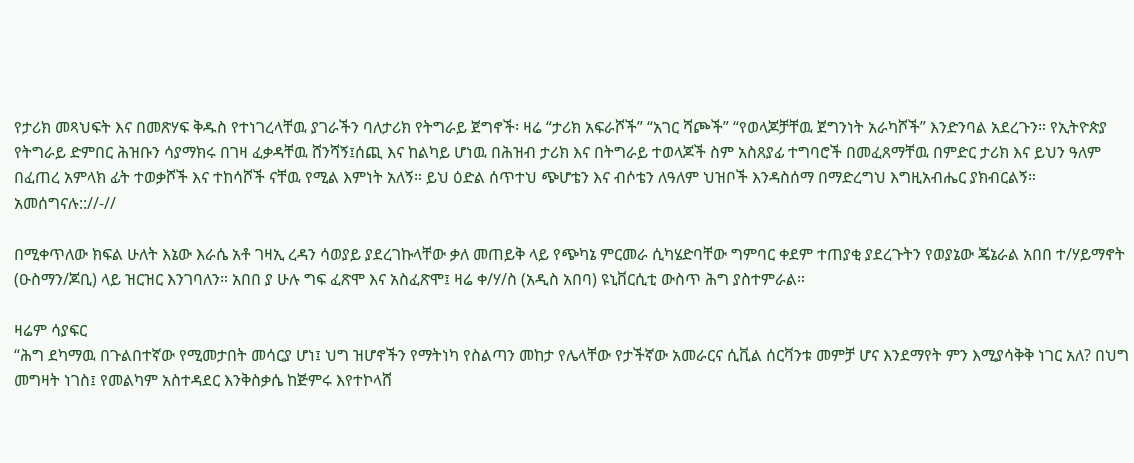የታሪክ መጻህፍት እና በመጽሃፍ ቅዱስ የተነገረላቸዉ ያገራችን ባለታሪክ የትግራይ ጀግኖች፡ ዛሬ “ታሪክ አፍራሾች” “አገር ሻጮች” “የወላጆቻቸዉ ጀግንነት አራካሾች” እንድንባል አደረጉን። የኢትዮጵያ የትግራይ ድምበር ሕዝቡን ሳያማክሩ በገዛ ፈቃዳቸዉ ሸንሻኝ፤ሰጪ እና ከልካይ ሆነዉ በሕዝብ ታሪክ እና በትግራይ ተወላጆች ስም አስጸያፊ ተግባሮች በመፈጸማቸዉ በምድር ታሪክ እና ይህን ዓለም በፈጠረ አምላክ ፊት ተወቃሾች እና ተከሳሾች ናቸዉ የሚል እምነት አለኝ። ይህ ዕድል ሰጥተህ ጭሆቴን እና ብሶቴን ለዓለም ህዝቦች እንዳስሰማ በማድረግህ እግዚአብሔር ያክብርልኝ። አመሰግናሉ:://-//

በሚቀጥለው ክፍል ሁለት እኔው እራሴ አቶ ገዛኢ ረዳን ሳወያይ ያደረገኩላቸው ቃለ መጠይቅ ላይ የጭካኔ ምርመራ ሲካሄድባቸው ግምባር ቀደም ተጠያቂ ያደረጉትን የወያኔው ጄኔራል አበበ ተ/ሃይማኖት (ዑስማን/ጆቢ) ላይ ዝርዝር እንገባለን። አበበ ያ ሁሉ ግፍ ፈጽሞ እና አስፈጽሞ፤ ዛሬ ቀ/ሃ/ስ (አዲስ አበባ) ዩኒቨርሲቲ ውስጥ ሕግ ያስተምራል።

ዛሬም ሳያፍር
“ሕግ ደካማዉ በጉልበተኛው የሚመታበት መሳርያ ሆነ፤ ህግ ዝሆኖችን የማትነካ የስልጣን መከታ የሌላቸው የታችኛው አመራርና ሲቪል ሰርቫንቱ መምቻ ሆና እንደማየት ምን እሚያሳቅቅ ነገር አለ? በህግ መግዛት ነገስ፤ የመልካም አስተዳደር እንቅስቃሴ ከጅምሩ እየተኮላሸ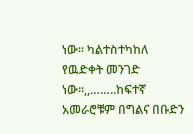ነው። ካልተስተካከለ የዉድቀት መንገድ ነው።,,……..ከፍተኛ አመራሮቹም በግልና በቡድን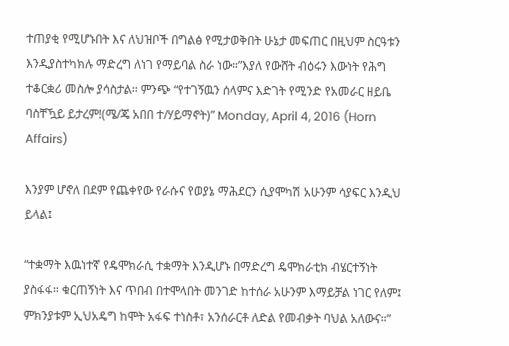ተጠያቂ የሚሆኑበት እና ለህዝቦች በግልፅ የሚታወቅበት ሁኔታ መፍጠር በዚህም ስርዓቱን እንዲያስተካክሉ ማድረግ ለነገ የማይባል ስራ ነው።”እያለ የውሸት ብዕሩን እውነት የሕግ ተቆርቋሪ መስሎ ያሳስታል። ምንጭ “የተገኝዉን ሰላምና እድገት የሚንድ የአመራር ዘይቤ ባስቸዃይ ይታረም!(ሜ/ጄ አበበ ተ/ሃይማኖት)” Monday, April 4, 2016 (Horn Affairs)

እንያም ሆኖለ በደም የጨቀየው የራሱና የወያኔ ማሕደርን ሲያሞካሽ አሁንም ሳያፍር እንዲህ ይላል፤

“ተቋማት እዉነተኛ የዴሞክራሲ ተቋማት እንዲሆኑ በማድረግ ዴሞክራቲክ ብሄርተኝነት ያስፋፋ። ቁርጠኝነት እና ጥበብ በተሞላበት መንገድ ከተሰራ አሁንም እማይቻል ነገር የለም፤ ምክንያቱም ኢህአዴግ ከሞት አፋፍ ተነስቶ፣ አንሰራርቶ ለድል የመብቃት ባህል አለውና።”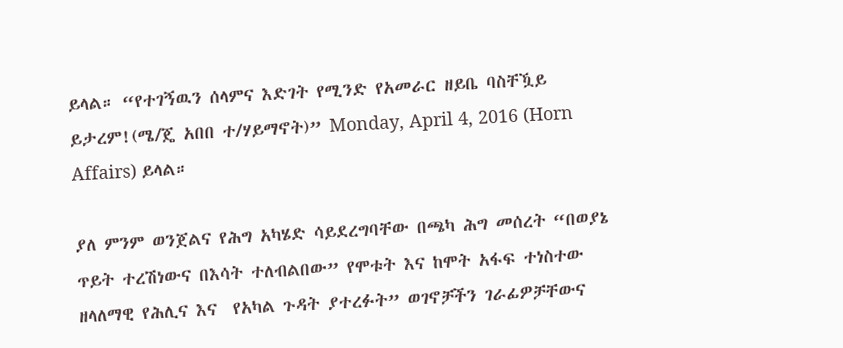ይላል። “የተገኝዉን ሰላምና እድገት የሚንድ የአመራር ዘይቤ ባስቸዃይ ይታረም!(ሜ/ጄ አበበ ተ/ሃይማኖት)” Monday, April 4, 2016 (Horn Affairs) ይላል።

ያለ ምንም ወንጀልና የሕግ አካሄድ ሳይደረግባቸው በጫካ ሕግ መሰረት “በወያኔ ጥይት ተረሽነውና በእሳት ተለብልበው” የሞቱት እና ከሞት አፋፍ ተነስተው ዘላለማዊ የሕሊና እና  የአካል ጉዳት ያተረፉት” ወገኖቻችን ገራፊዎቻቸውና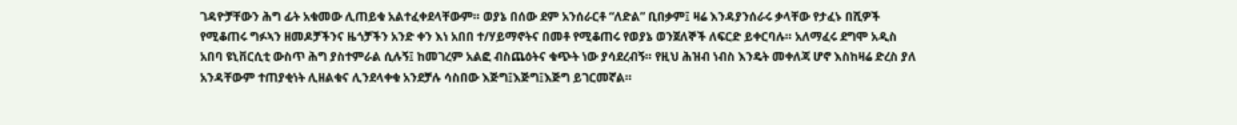ገዳዮቻቸውን ሕግ ፊት አቁመው ሊጠይቁ አልተፈቀደላቸውም። ወያኔ በሰው ደም አንሰራርቶ “ለድል” ቢበቃም፤ ዛሬ እንዳያንሰራሩ ቃላቸው የታፈኑ በሺዎች የሚቆጠሩ ግፉኣን ዘመዶቻችንና ዜጎቻችን አንድ ቀን እነ አበበ ተ/ሃይማኖትና በመቶ የሚቆጠሩ የወያኔ ወንጀለኞች ለፍርድ ይቀርባሉ። አለማፈሩ ደግሞ አዲስ አበባ ዩኒቨርሲቲ ውስጥ ሕግ ያስተምራል ሲሉኝ፤ ከመገረም አልፎ ብስጨዕትና ቁጭት ነው ያሳደረብኝ። የዚህ ሕዝብ ነብስ እንዴት መቀለጃ ሆኖ እስከዛሬ ድረስ ያለ አንዳቸውም ተጠያቂነት ሊዘልቁና ሊንደላቀቁ አንደቻሉ ሳስበው እጅግ፤እጅግ፤እጅግ ይገርመኛል።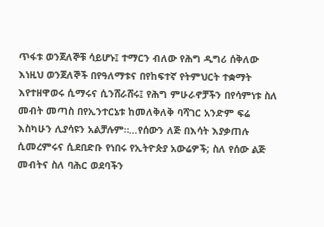ጥፋቱ ወንጀለኞቹ ሳይሆኑ፤ ተማርን ብለው የሕግ ዲግሪ ሰቅለው እነዚህ ወንጀለኞች በየዓለማቱና በየከፍተኛ የትምህርት ተቋማት እየተዘዋወሩ ሲማሩና ሲንሸራሸሩ፤ የሕግ ምሁራኖቻችን በየሳምነቱ ስለ መብት መጣስ በየኢንተርኔቱ ከመለቅለቅ ባሻገር አንድም ፍሬ እስካሁን ሊያሳዩን አልቻሉም።…የሰውን ለጅ በእሳት እያቃጠሉ ሲመረምሩና ሲደበድቡ የነበሩ የኢትዮጵያ አውሬዎች; ስለ የሰው ልጅ መብትና ስለ ባሕር ወደባችን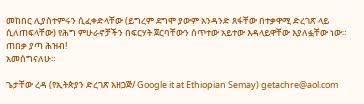መከበር ሊያስተምሩን ሲፈቀድላቸው (ይግረም ደግሞ ያውም አንዳንድ ጸፋቸው በተቃዋሚ ድረገጽ ላይ ሲለጠፍላቸው) የሕግ ምሁራኖቻችን በፍርሃት ጀርባቸውን ሰጥተው አይተው እዳላይዋቸው እያለፏቸው ነው። ጠበቃ ያጣ ሕዝብ!
አመሰግናለሁ።

ጌታቸው ረዳ (የኢትጵያን ድረገጽ አዘጋጅ/ Google it at Ethiopian Semay) getachre@aol.com